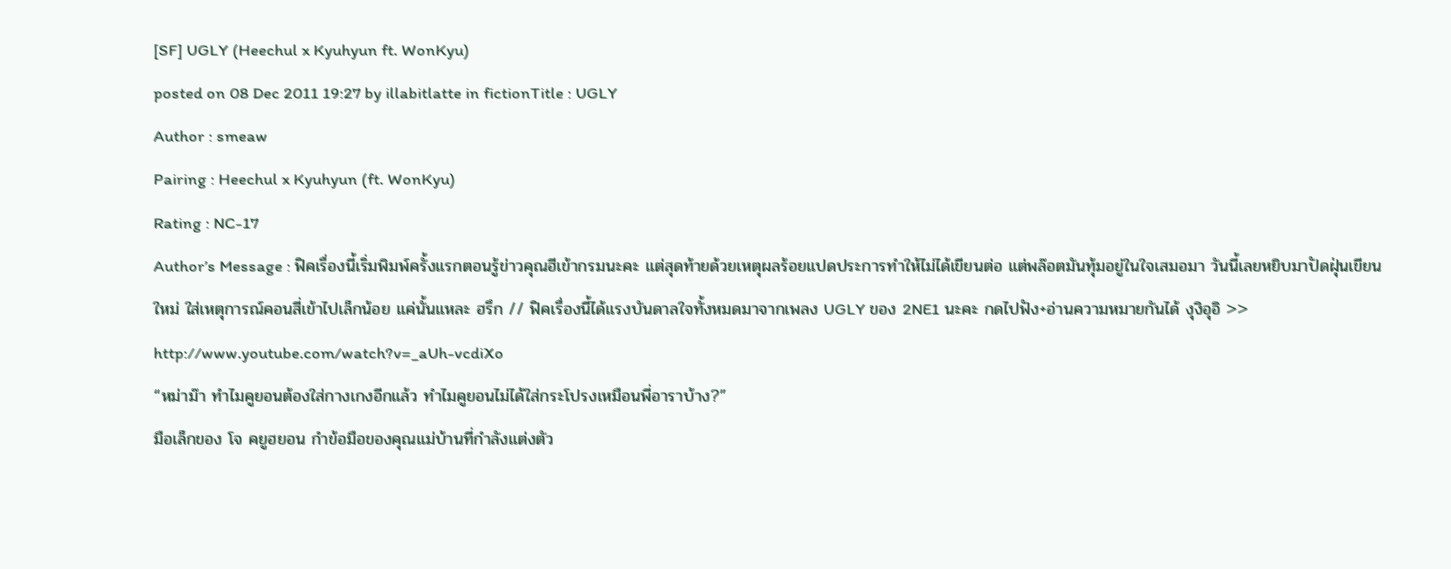[SF] UGLY (Heechul x Kyuhyun ft. WonKyu)
posted on 08 Dec 2011 19:27 by illabitlatte in fictionTitle : UGLY
Author : smeaw
Pairing : Heechul x Kyuhyun (ft. WonKyu)
Rating : NC-17
Author’s Message : ฟิคเรื่องนี้เริ่มพิมพ์ครั้งแรกตอนรู้ข่าวคุณฮีเข้ากรมนะคะ แต่สุดท้ายด้วยเหตุผลร้อยแปดประการทำให้ไม่ได้เขียนต่อ แต่พล๊อตมันทุ้มอยู่ในใจเสมอมา วันนี้เลยหยิบมาปัดฝุ่นเขียนใหม่ ใส่เหตุการณ์คอนสี่เข้าไปเล็กน้อย แค่นั้นแหละ ฮรึก // ฟิคเรื่องนี้ได้แรงบันดาลใจทั้งหมดมาจากเพลง UGLY ของ 2NE1 นะคะ กดไปฟัง+อ่านความหมายกันได้ งุงิอุอิ >> http://www.youtube.com/watch?v=_aUh-vcdiXo
“หม่าม๊า ทำไมคูยอนต้องใส่กางเกงอีกแล้ว ทำไมคูยอนไม่ได้ใส่กระโปรงเหมือนพี่อาราบ้าง?”
มือเล็กของ โจ คยูฮยอน กำข้อมือของคุณแม่บ้านที่กำลังแต่งตัว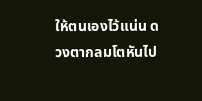ให้ตนเองไว้แน่น ดวงตากลมโตหันไป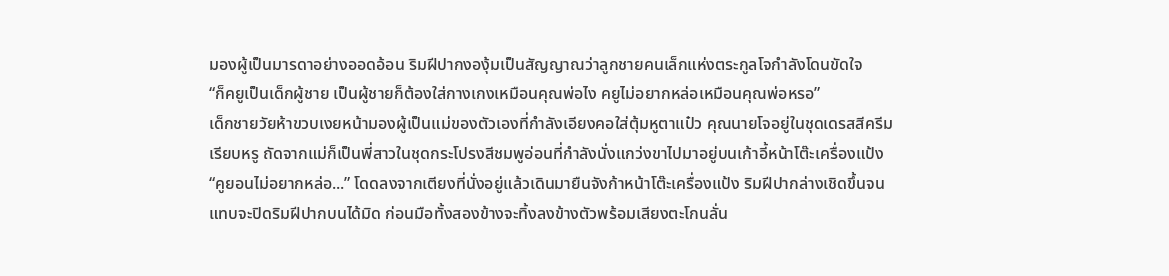มองผู้เป็นมารดาอย่างออดอ้อน ริมฝีปากงองุ้มเป็นสัญญาณว่าลูกชายคนเล็กแห่งตระกูลโจกำลังโดนขัดใจ
“ก็คยูเป็นเด็กผู้ชาย เป็นผู้ชายก็ต้องใส่กางเกงเหมือนคุณพ่อไง คยูไม่อยากหล่อเหมือนคุณพ่อหรอ”
เด็กชายวัยห้าขวบเงยหน้ามองผู้เป็นแม่ของตัวเองที่กำลังเอียงคอใส่ตุ้มหูตาแป๋ว คุณนายโจอยู่ในชุดเดรสสีครีมเรียบหรู ถัดจากแม่ก็เป็นพี่สาวในชุดกระโปรงสีชมพูอ่อนที่กำลังนั่งแกว่งขาไปมาอยู่บนเก้าอี้หน้าโต๊ะเครื่องแป้ง
“คูยอนไม่อยากหล่อ...” โดดลงจากเตียงที่นั่งอยู่แล้วเดินมายืนจังก้าหน้าโต๊ะเครื่องแป้ง ริมฝีปากล่างเชิดขึ้นจนแทบจะปิดริมฝีปากบนได้มิด ก่อนมือทั้งสองข้างจะทิ้งลงข้างตัวพร้อมเสียงตะโกนลั่น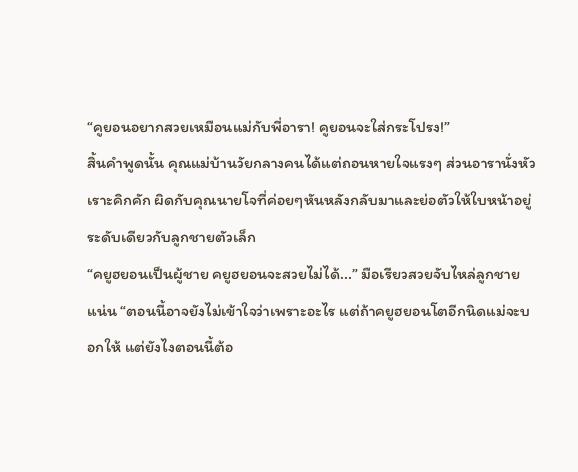“คูยอนอยากสวยเหมือนแม่กับพี่อารา! คูยอนจะใส่กระโปรง!”
สิ้นคำพูดนั้น คุณแม่บ้านวัยกลางคนได้แต่ถอนหายใจแรงๆ ส่วนอารานั่งหัวเราะคิกคัก ผิดกับคุณนายโจที่ค่อยๆหันหลังกลับมาและย่อตัวให้ใบหน้าอยู่ระดับเดียวกับลูกชายตัวเล็ก
“คยูฮยอนเป็นผู้ชาย คยูฮยอนจะสวยไม่ได้...” มือเรียวสวยจับไหล่ลูกชายแน่น “ตอนนี้อาจยังไม่เข้าใจว่าเพราะอะไร แต่ถ้าคยูฮยอนโตอีกนิดแม่จะบอกให้ แต่ยังไงตอนนี้ต้อ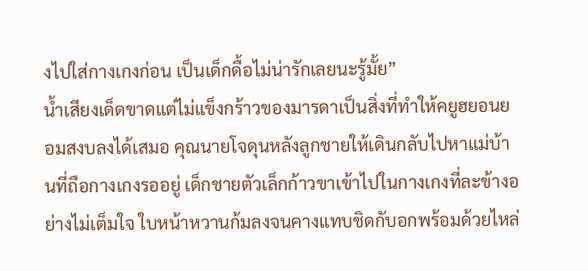งไปใส่กางเกงก่อน เป็นเด็กดื้อไม่น่ารักเลยนะรู้มั้ย”
น้ำเสียงเด็ดขาดแต่ไม่แข็งกร้าวของมารดาเป็นสิ่งที่ทำให้คยูฮยอนยอมสงบลงได้เสมอ คุณนายโจดุนหลังลูกชายให้เดินกลับไปหาแม่บ้านที่ถือกางเกงรออยู่ เด็กชายตัวเล็กก้าวขาเข้าไปในกางเกงที่ละข้างอย่างไม่เต็มใจ ใบหน้าหวานก้มลงจนคางแทบชิดกับอกพร้อมด้วยไหล่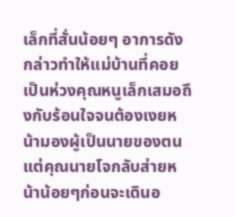เล็กที่สั่นน้อยๆ อาการดังกล่าวทำให้แม่บ้านที่คอยเป็นห่วงคุณหนูเล็กเสมอถึงกับร้อนใจจนต้องเงยหน้ามองผู้เป็นนายของตน แต่คุณนายโจกลับส่ายหน้าน้อยๆก่อนจะเดินอ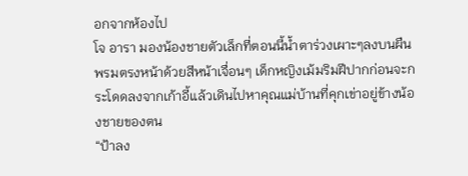อกจากห้องไป
โจ อารา มองน้องชายตัวเล็กที่ตอนนี้น้ำตาร่วงเผาะๆลงบนผืนพรมตรงหน้าด้วยสีหน้าเจื่อนๆ เด็กหญิงเม้มริมฝีปากก่อนจะกระโดดลงจากเก้าอี้แล้วเดินไปหาคุณแม่บ้านที่คุกเข่าอยู่ข้างน้องชายของตน
“ป้าลง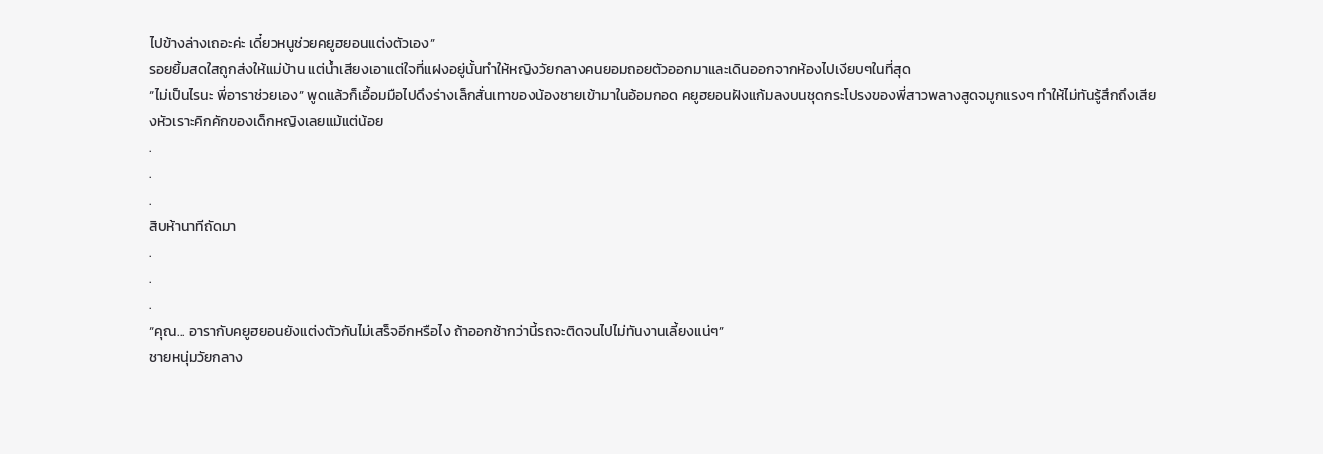ไปข้างล่างเถอะค่ะ เดี๋ยวหนูช่วยคยูฮยอนแต่งตัวเอง”
รอยยิ้มสดใสถูกส่งให้แม่บ้าน แต่น้ำเสียงเอาแต่ใจที่แฝงอยู่นั้นทำให้หญิงวัยกลางคนยอมถอยตัวออกมาและเดินออกจากห้องไปเงียบๆในที่สุด
“ไม่เป็นไรนะ พี่อาราช่วยเอง” พูดแล้วก็เอื้อมมือไปดึงร่างเล็กสั่นเทาของน้องชายเข้ามาในอ้อมกอด คยูฮยอนฝังแก้มลงบนชุดกระโปรงของพี่สาวพลางสูดจมูกแรงๆ ทำให้ไม่ทันรู้สึกถึงเสียงหัวเราะคิกคักของเด็กหญิงเลยแม้แต่น้อย
.
.
.
สิบห้านาทีถัดมา
.
.
.
“คุณ... อารากับคยูฮยอนยังแต่งตัวกันไม่เสร็จอีกหรือไง ถ้าออกช้ากว่านี้รถจะติดจนไปไม่ทันงานเลี้ยงแน่ๆ”
ชายหนุ่มวัยกลาง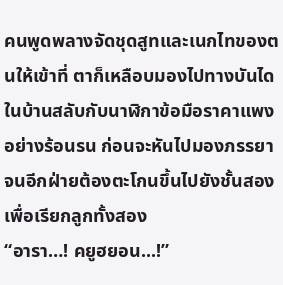คนพูดพลางจัดชุดสูทและเนกไทของตนให้เข้าที่ ตาก็เหลือบมองไปทางบันไดในบ้านสลับกับนาฬิกาข้อมือราคาแพงอย่างร้อนรน ก่อนจะหันไปมองภรรยาจนอีกฝ่ายต้องตะโกนขึ้นไปยังชั้นสองเพื่อเรียกลูกทั้งสอง
“อารา…! คยูฮยอน...!”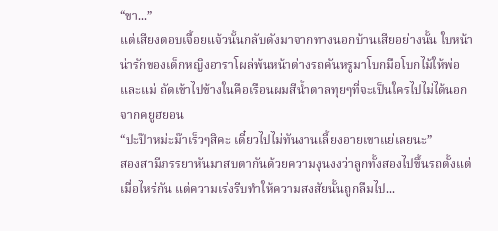“ขา...”
แต่เสียงตอบเจื้อยแจ้วนั้นกลับดังมาจากทางนอกบ้านเสียอย่างนั้น ใบหน้าน่ารักของเด็กหญิงอาราโผล่พ้นหน้าต่างรถคันหรูมาโบกมือโบกไม้ให้พ่อและแม่ ถัดเข้าไปข้างในคือเรือนผมสีน้ำตาลทุยๆที่จะเป็นใครไปไม่ได้นอกจากคยูฮยอน
“ปะป๊าหม่ะม๊าเร็วๆสิคะ เดี๋ยวไปไม่ทันงานเลี้ยงอายเขาแย่เลยนะ”
สองสามีภรรยาหันมาสบตากันด้วยความงุนงงว่าลูกทั้งสองไปขึ้นรถตั้งแต่เมื่อไหร่กัน แต่ความเร่งรีบทำให้ความสงสัยนั้นถูกลืมไป...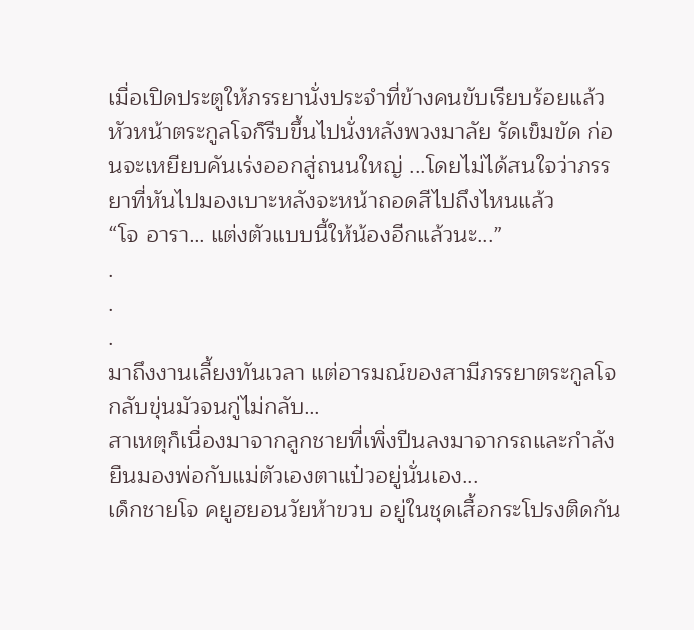เมื่อเปิดประตูให้ภรรยานั่งประจำที่ข้างคนขับเรียบร้อยแล้ว หัวหน้าตระกูลโจก็รีบขึ้นไปนั่งหลังพวงมาลัย รัดเข็มขัด ก่อนจะเหยียบคันเร่งออกสู่ถนนใหญ่ ...โดยไม่ได้สนใจว่าภรรยาที่หันไปมองเบาะหลังจะหน้าถอดสีไปถึงไหนแล้ว
“โจ อารา… แต่งตัวแบบนี้ให้น้องอีกแล้วนะ...”
.
.
.
มาถึงงานเลี้ยงทันเวลา แต่อารมณ์ของสามีภรรยาตระกูลโจกลับขุ่นมัวจนกู่ไม่กลับ…
สาเหตุก็เนื่องมาจากลูกชายที่เพิ่งปีนลงมาจากรถและกำลังยืนมองพ่อกับแม่ตัวเองตาแป๋วอยู่นั่นเอง...
เด็กชายโจ คยูฮยอนวัยห้าขวบ อยู่ในชุดเสื้อกระโปรงติดกัน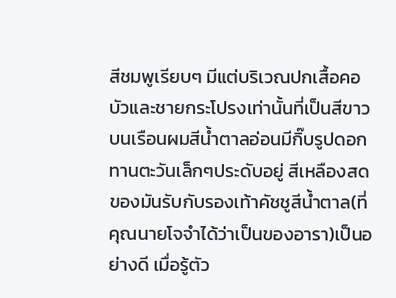สีชมพูเรียบๆ มีแต่บริเวณปกเสื้อคอบัวและชายกระโปรงเท่านั้นที่เป็นสีขาว บนเรือนผมสีน้ำตาลอ่อนมีกิ๊บรูปดอกทานตะวันเล็กๆประดับอยู่ สีเหลืองสดของมันรับกับรองเท้าคัชชูสีน้ำตาล(ที่คุณนายโจจำได้ว่าเป็นของอารา)เป็นอย่างดี เมื่อรู้ตัว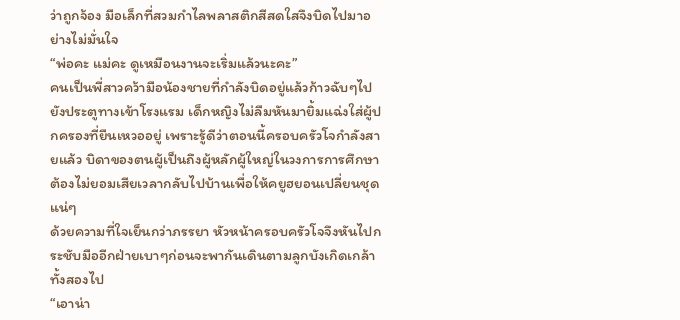ว่าถูกจ้อง มือเล็กที่สวมกำไลพลาสติกสีสดใสจึงบิดไปมาอย่างไม่มั่นใจ
“พ่อคะ แม่คะ ดูเหมือนงานจะเริ่มแล้วนะคะ”
คนเป็นพี่สาวคว้ามือน้องชายที่กำลังบิดอยู่แล้วก้าวฉับๆไปยังประตูทางเข้าโรงแรม เด็กหญิงไม่ลืมหันมายิ้มแฉ่งใส่ผู้ปกครองที่ยืนเหวออยู่ เพราะรู้ดีว่าตอนนี้ครอบครัวโจกำลังสายแล้ว บิดาของตนผู้เป็นถึงผู้หลักผู้ใหญ่ในวงการการศึกษาต้องไม่ยอมเสียเวลากลับไปบ้านเพื่อให้คยูฮยอนเปลี่ยนชุดแน่ๆ
ด้วยความที่ใจเย็นกว่าภรรยา หัวหน้าครอบครัวโจจึงหันไปกระชับมืออีกฝ่ายเบาๆก่อนจะพากันเดินตามลูกบังเกิดเกล้าทั้งสองไป
“เอาน่า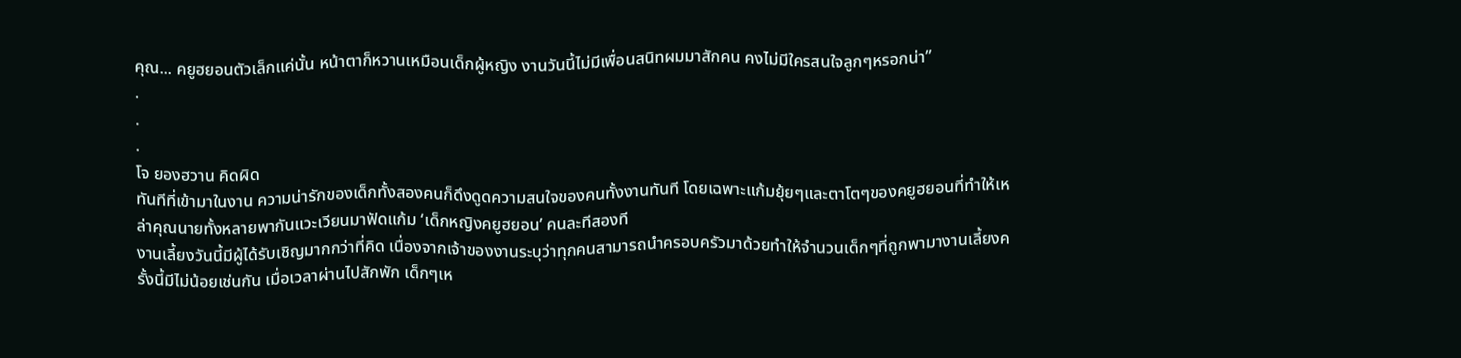คุณ... คยูฮยอนตัวเล็กแค่นั้น หน้าตาก็หวานเหมือนเด็กผู้หญิง งานวันนี้ไม่มีเพื่อนสนิทผมมาสักคน คงไม่มีใครสนใจลูกๆหรอกน่า”
.
.
.
โจ ยองฮวาน คิดผิด
ทันทีที่เข้ามาในงาน ความน่ารักของเด็กทั้งสองคนก็ดึงดูดความสนใจของคนทั้งงานทันที โดยเฉพาะแก้มยุ้ยๆและตาโตๆของคยูฮยอนที่ทำให้เหล่าคุณนายทั้งหลายพากันแวะเวียนมาฟัดแก้ม ‘เด็กหญิงคยูฮยอน’ คนละทีสองที
งานเลี้ยงวันนี้มีผู้ได้รับเชิญมากกว่าที่คิด เนื่องจากเจ้าของงานระบุว่าทุกคนสามารถนำครอบครัวมาด้วยทำให้จำนวนเด็กๆที่ถูกพามางานเลี้ยงครั้งนี้มีไม่น้อยเช่นกัน เมื่อเวลาผ่านไปสักพัก เด็กๆเห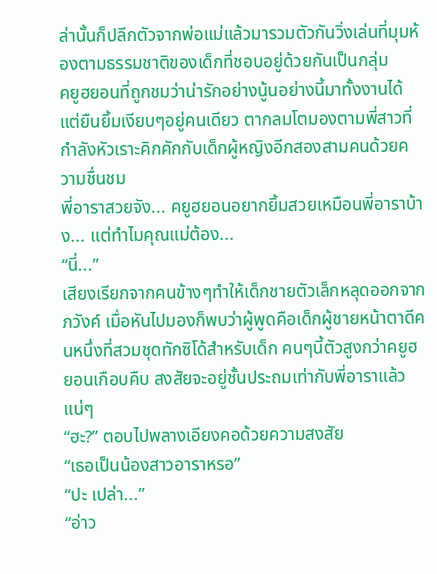ล่านั้นก็ปลีกตัวจากพ่อแม่แล้วมารวมตัวกันวิ่งเล่นที่มุมห้องตามธรรมชาติของเด็กที่ชอบอยู่ด้วยกันเป็นกลุ่ม
คยูฮยอนที่ถูกชมว่าน่ารักอย่างนู้นอย่างนี้มาทั้งงานได้แต่ยืนยิ้มเงียบๆอยู่คนเดียว ตากลมโตมองตามพี่สาวที่กำลังหัวเราะคิกคักกับเด็กผู้หญิงอีกสองสามคนด้วยความชื่นชม
พี่อาราสวยจัง... คยูฮยอนอยากยิ้มสวยเหมือนพี่อาราบ้าง... แต่ทำไมคุณแม่ต้อง...
“นี่...”
เสียงเรียกจากคนข้างๆทำให้เด็กชายตัวเล็กหลุดออกจากภวังค์ เมื่อหันไปมองก็พบว่าผู้พูดคือเด็กผู้ชายหน้าตาดีคนหนึ่งที่สวมชุดทักซิโด้สำหรับเด็ก คนๆนี้ตัวสูงกว่าคยูฮยอนเกือบคืบ สงสัยจะอยู่ชั้นประถมเท่ากับพี่อาราแล้วแน่ๆ
“ฮะ?” ตอบไปพลางเอียงคอด้วยความสงสัย
“เธอเป็นน้องสาวอาราหรอ”
“ปะ เปล่า...”
“อ่าว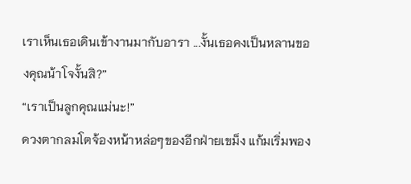เราเห็นเธอเดินเข้างานมากับอารา ...งั้นเธอคงเป็นหลานของคุณน้าโจงั้นสิ?”
“เราเป็นลูกคุณแม่นะ!”
ดวงตากลมโตจ้องหน้าหล่อๆของอีกฝ่ายเขม็ง แก้มเริ่มพอง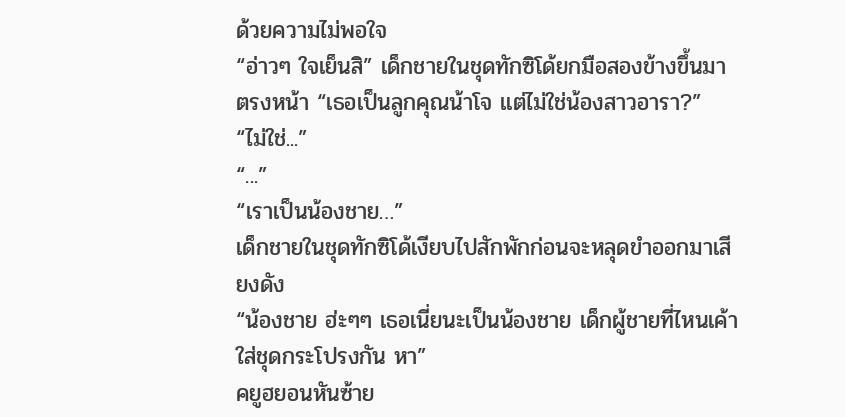ด้วยความไม่พอใจ
“อ่าวๆ ใจเย็นสิ” เด็กชายในชุดทักซิโด้ยกมือสองข้างขึ้นมาตรงหน้า “เธอเป็นลูกคุณน้าโจ แต่ไม่ใช่น้องสาวอารา?”
“ไม่ใช่...”
“...”
“เราเป็นน้องชาย…”
เด็กชายในชุดทักซิโด้เงียบไปสักพักก่อนจะหลุดขำออกมาเสียงดัง
“น้องชาย ฮ่ะๆๆ เธอเนี่ยนะเป็นน้องชาย เด็กผู้ชายที่ไหนเค้าใส่ชุดกระโปรงกัน หา”
คยูฮยอนหันซ้าย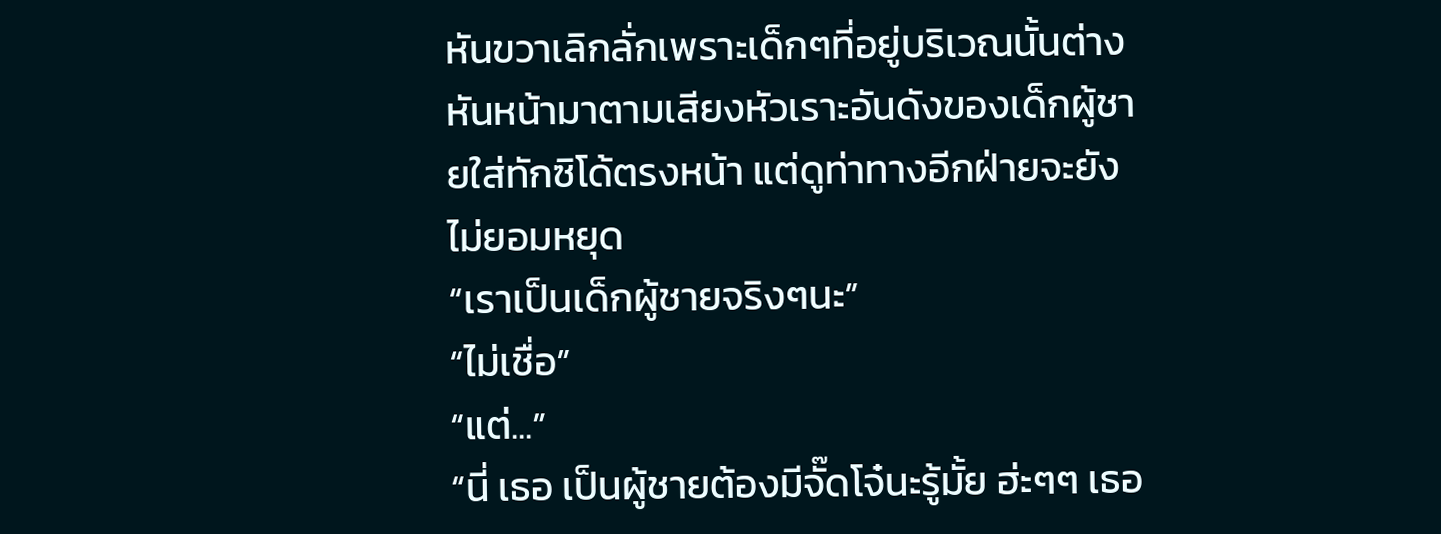หันขวาเลิกลั่กเพราะเด็กๆที่อยู่บริเวณนั้นต่างหันหน้ามาตามเสียงหัวเราะอันดังของเด็กผู้ชายใส่ทักซิโด้ตรงหน้า แต่ดูท่าทางอีกฝ่ายจะยังไม่ยอมหยุด
“เราเป็นเด็กผู้ชายจริงๆนะ”
“ไม่เชื่อ”
“แต่...”
“นี่ เธอ เป็นผู้ชายต้องมีจั๊ดโจ๋นะรู้มั้ย ฮ่ะๆๆ เธอ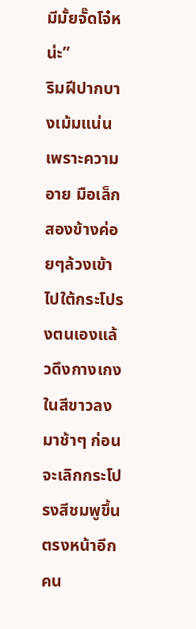มีมั้ยจั๊ดโจ๋หน่ะ”
ริมฝีปากบางเม้มแน่นเพราะความอาย มือเล็กสองข้างค่อยๆล้วงเข้าไปใต้กระโปรงตนเองแล้วดึงกางเกงในสีขาวลงมาช้าๆ ก่อนจะเลิกกระโปรงสีชมพูขึ้นตรงหน้าอีกคน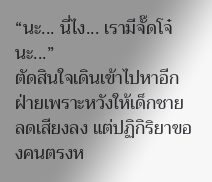“นะ... นี่ไง... เรามีจั๊ดโจ๋นะ...”
ตัดสินใจเดินเข้าไปหาอีกฝ่ายเพราะหวังให้เด็กชายลดเสียงลง แต่ปฏิกิริยาของคนตรงห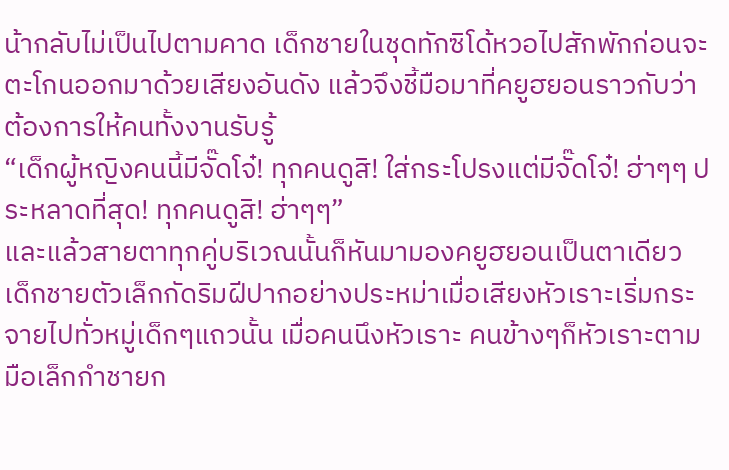น้ากลับไม่เป็นไปตามคาด เด็กชายในชุดทักซิโด้หวอไปสักพักก่อนจะตะโกนออกมาด้วยเสียงอันดัง แล้วจึงชี้มือมาที่คยูฮยอนราวกับว่าต้องการให้คนทั้งงานรับรู้
“เด็กผู้หญิงคนนี้มีจั๊ดโจ๋! ทุกคนดูสิ! ใส่กระโปรงแต่มีจั๊ดโจ๋! ฮ่าๆๆ ประหลาดที่สุด! ทุกคนดูสิ! ฮ่าๆๆ”
และแล้วสายตาทุกคู่บริเวณนั้นก็หันมามองคยูฮยอนเป็นตาเดียว เด็กชายตัวเล็กกัดริมฝีปากอย่างประหม่าเมื่อเสียงหัวเราะเริ่มกระจายไปทั่วหมู่เด็กๆแถวนั้น เมื่อคนนึงหัวเราะ คนข้างๆก็หัวเราะตาม มือเล็กกำชายก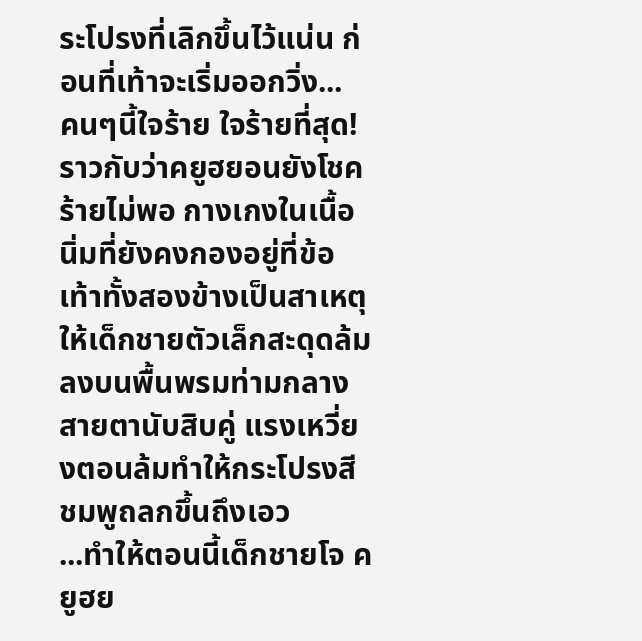ระโปรงที่เลิกขึ้นไว้แน่น ก่อนที่เท้าจะเริ่มออกวิ่ง...
คนๆนี้ใจร้าย ใจร้ายที่สุด!
ราวกับว่าคยูฮยอนยังโชคร้ายไม่พอ กางเกงในเนื้อนิ่มที่ยังคงกองอยู่ที่ข้อเท้าทั้งสองข้างเป็นสาเหตุให้เด็กชายตัวเล็กสะดุดล้มลงบนพื้นพรมท่ามกลางสายตานับสิบคู่ แรงเหวี่ยงตอนล้มทำให้กระโปรงสีชมพูถลกขึ้นถึงเอว
...ทำให้ตอนนี้เด็กชายโจ คยูฮย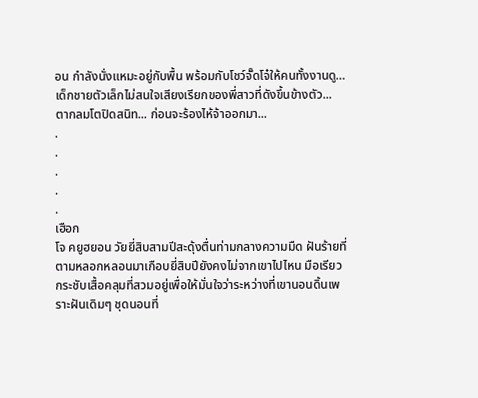อน กำลังนั่งแหมะอยู่กับพื้น พร้อมกับโชว์จั๊ดโจ๋ให้คนทั้งงานดู…
เด็กชายตัวเล็กไม่สนใจเสียงเรียกของพี่สาวที่ดังขึ้นข้างตัว... ตากลมโตปิดสนิท... ก่อนจะร้องไห้จ้าออกมา...
.
.
.
.
.
เฮือก
โจ คยูฮยอน วัยยี่สิบสามปีสะดุ้งตื่นท่ามกลางความมืด ฝันร้ายที่ตามหลอกหลอนมาเกือบยี่สิบปียังคงไม่จากเขาไปไหน มือเรียวกระชับเสื้อคลุมที่สวมอยู่เพื่อให้มั่นใจว่าระหว่างที่เขานอนดิ้นเพราะฝันเดิมๆ ชุดนอนที่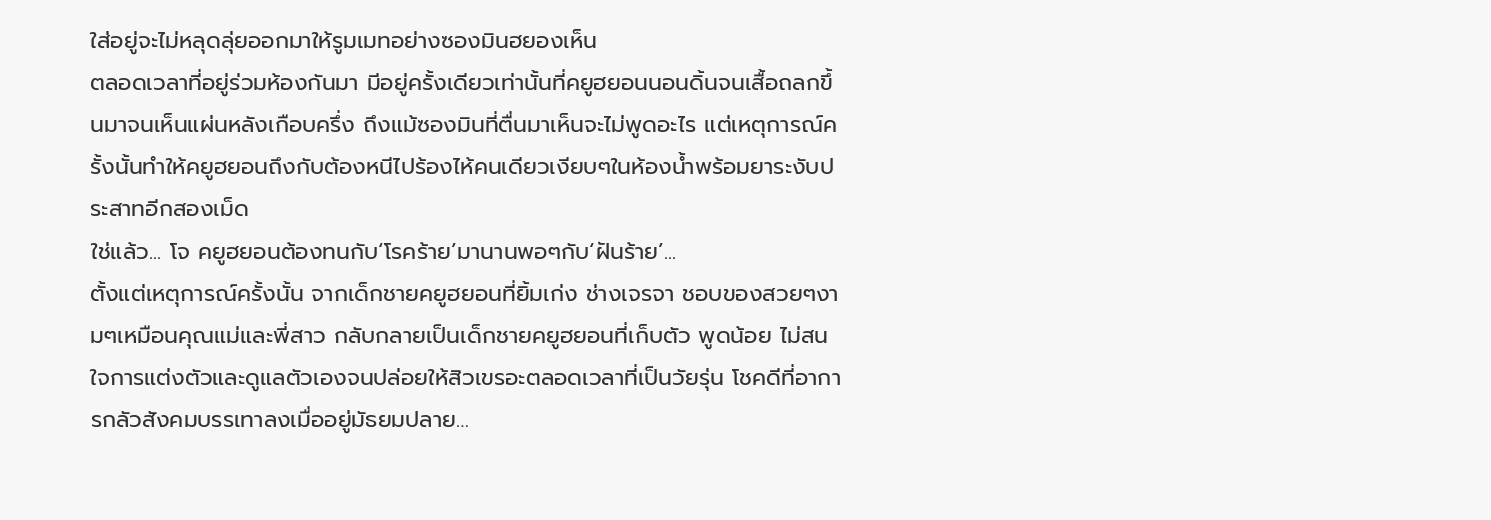ใส่อยู่จะไม่หลุดลุ่ยออกมาให้รูมเมทอย่างซองมินฮยองเห็น
ตลอดเวลาที่อยู่ร่วมห้องกันมา มีอยู่ครั้งเดียวเท่านั้นที่คยูฮยอนนอนดิ้นจนเสื้อถลกขึ้นมาจนเห็นแผ่นหลังเกือบครึ่ง ถึงแม้ซองมินที่ตื่นมาเห็นจะไม่พูดอะไร แต่เหตุการณ์ครั้งนั้นทำให้คยูฮยอนถึงกับต้องหนีไปร้องไห้คนเดียวเงียบๆในห้องน้ำพร้อมยาระงับประสาทอีกสองเม็ด
ใช่แล้ว... โจ คยูฮยอนต้องทนกับ‘โรคร้าย’มานานพอๆกับ‘ฝันร้าย’...
ตั้งแต่เหตุการณ์ครั้งนั้น จากเด็กชายคยูฮยอนที่ยิ้มเก่ง ช่างเจรจา ชอบของสวยๆงามๆเหมือนคุณแม่และพี่สาว กลับกลายเป็นเด็กชายคยูฮยอนที่เก็บตัว พูดน้อย ไม่สนใจการแต่งตัวและดูแลตัวเองจนปล่อยให้สิวเขรอะตลอดเวลาที่เป็นวัยรุ่น โชคดีที่อาการกลัวสังคมบรรเทาลงเมื่ออยู่มัธยมปลาย…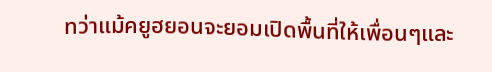ทว่าแม้คยูฮยอนจะยอมเปิดพื้นที่ให้เพื่อนๆและ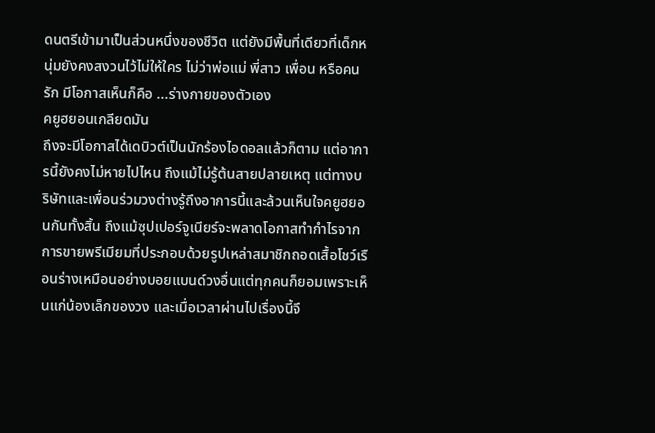ดนตรีเข้ามาเป็นส่วนหนึ่งของชีวิต แต่ยังมีพื้นที่เดียวที่เด็กหนุ่มยังคงสงวนไว้ไม่ให้ใคร ไม่ว่าพ่อแม่ พี่สาว เพื่อน หรือคนรัก มีโอกาสเห็นก็คือ ...ร่างกายของตัวเอง
คยูฮยอนเกลียดมัน
ถึงจะมีโอกาสได้เดบิวต์เป็นนักร้องไอดอลแล้วก็ตาม แต่อาการนี้ยังคงไม่หายไปไหน ถึงแม้ไม่รู้ต้นสายปลายเหตุ แต่ทางบริษัทและเพื่อนร่วมวงต่างรู้ถึงอาการนี้และล้วนเห็นใจคยูฮยอนกันทั้งสิ้น ถึงแม้ซุปเปอร์จูเนียร์จะพลาดโอกาสทำกำไรจากการขายพรีเมียมที่ประกอบด้วยรูปเหล่าสมาชิกถอดเสื้อโชว์เรือนร่างเหมือนอย่างบอยแบนด์วงอื่นแต่ทุกคนก็ยอมเพราะเห็นแก่น้องเล็กของวง และเมื่อเวลาผ่านไปเรื่องนี้จึ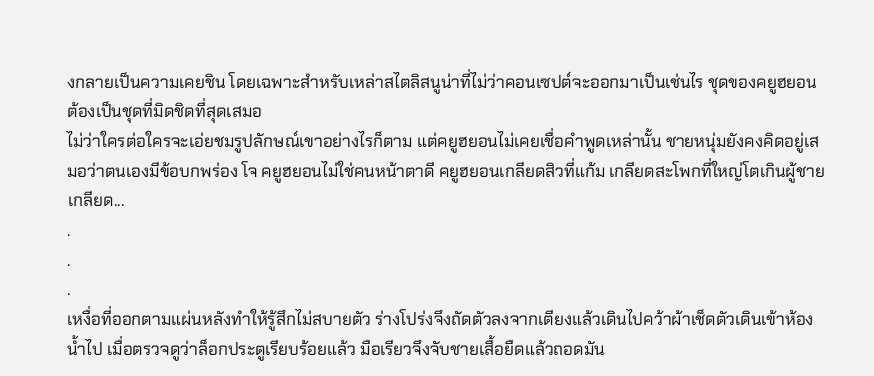งกลายเป็นความเคยชิน โดยเฉพาะสำหรับเหล่าสไตลิสนูน่าที่ไม่ว่าคอนเซปต์จะออกมาเป็นเช่นไร ชุดของคยูฮยอนต้องเป็นชุดที่มิดชิดที่สุดเสมอ
ไม่ว่าใครต่อใครจะเอ่ยชมรูปลักษณ์เขาอย่างไรก็ตาม แต่คยูฮยอนไม่เคยเชื่อคำพูดเหล่านั้น ชายหนุ่มยังคงคิดอยู่เสมอว่าตนเองมีข้อบกพร่อง โจ คยูฮยอนไม่ใช่คนหน้าตาดี คยูฮยอนเกลียดสิวที่แก้ม เกลียดสะโพกที่ใหญ่โตเกินผู้ชาย เกลียด...
.
.
.
เหงื่อที่ออกตามแผ่นหลังทำให้รู้สึกไม่สบายตัว ร่างโปร่งจึงถัดตัวลงจากเตียงแล้วเดินไปคว้าผ้าเช็ดตัวเดินเข้าห้องน้ำไป เมื่อตรวจดูว่าล็อกประตูเรียบร้อยแล้ว มือเรียวจึงจับชายเสื้อยืดแล้วถอดมัน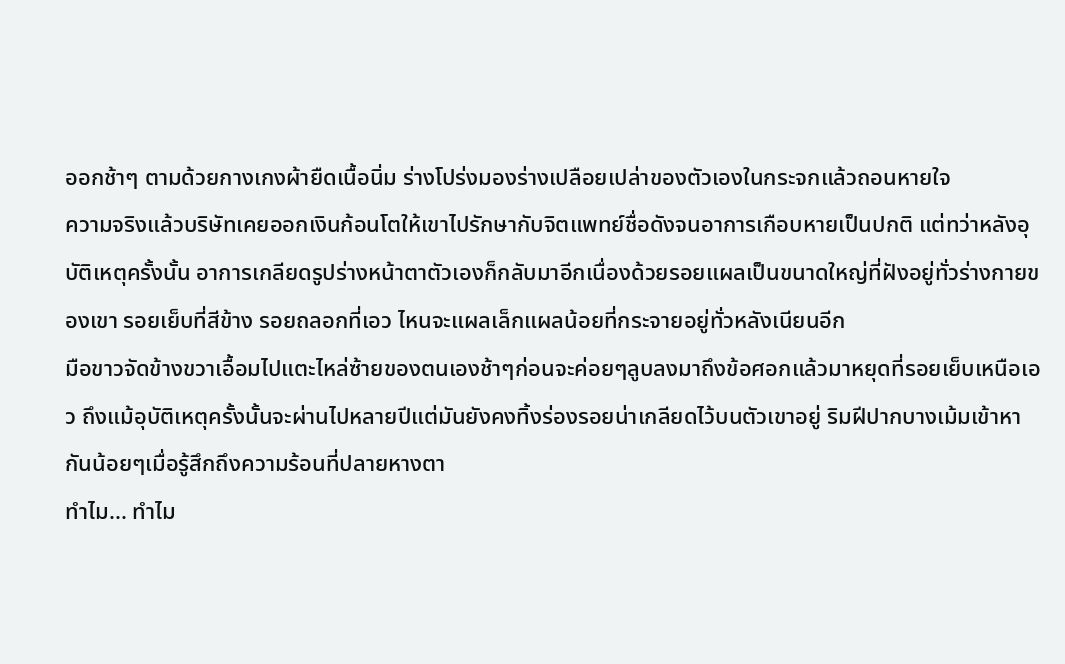ออกช้าๆ ตามด้วยกางเกงผ้ายืดเนื้อนิ่ม ร่างโปร่งมองร่างเปลือยเปล่าของตัวเองในกระจกแล้วถอนหายใจ
ความจริงแล้วบริษัทเคยออกเงินก้อนโตให้เขาไปรักษากับจิตแพทย์ชื่อดังจนอาการเกือบหายเป็นปกติ แต่ทว่าหลังอุบัติเหตุครั้งนั้น อาการเกลียดรูปร่างหน้าตาตัวเองก็กลับมาอีกเนื่องด้วยรอยแผลเป็นขนาดใหญ่ที่ฝังอยู่ทั่วร่างกายของเขา รอยเย็บที่สีข้าง รอยถลอกที่เอว ไหนจะแผลเล็กแผลน้อยที่กระจายอยู่ทั่วหลังเนียนอีก
มือขาวจัดข้างขวาเอื้อมไปแตะไหล่ซ้ายของตนเองช้าๆก่อนจะค่อยๆลูบลงมาถึงข้อศอกแล้วมาหยุดที่รอยเย็บเหนือเอว ถึงแม้อุบัติเหตุครั้งนั้นจะผ่านไปหลายปีแต่มันยังคงทิ้งร่องรอยน่าเกลียดไว้บนตัวเขาอยู่ ริมฝีปากบางเม้มเข้าหากันน้อยๆเมื่อรู้สึกถึงความร้อนที่ปลายหางตา
ทำไม... ทำไม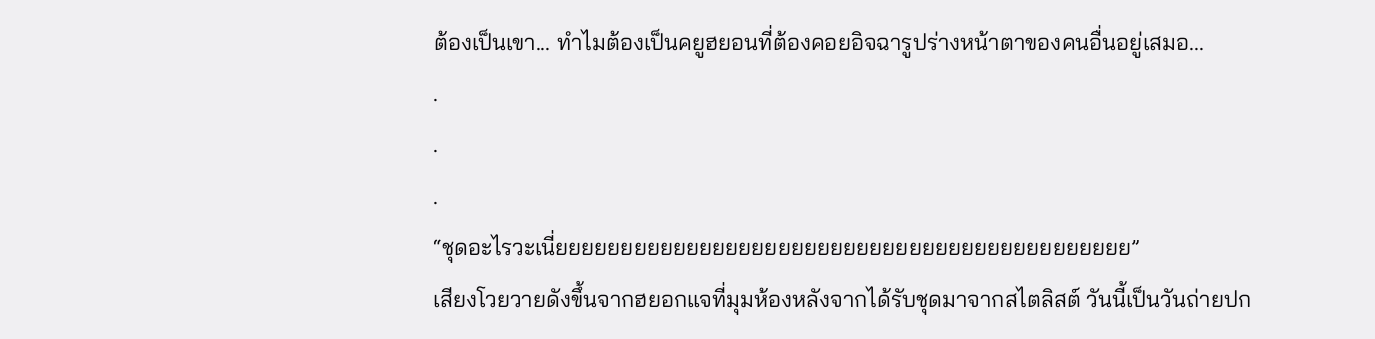ต้องเป็นเขา... ทำไมต้องเป็นคยูฮยอนที่ต้องคอยอิจฉารูปร่างหน้าตาของคนอื่นอยู่เสมอ...
.
.
.
“ชุดอะไรวะเนี่ยยยยยยยยยยยยยยยยยยยยยยยยยยยยยยยยยยยยยยยยยยยย”
เสียงโวยวายดังขึ้นจากฮยอกแจที่มุมห้องหลังจากได้รับชุดมาจากสไตลิสต์ วันนี้เป็นวันถ่ายปก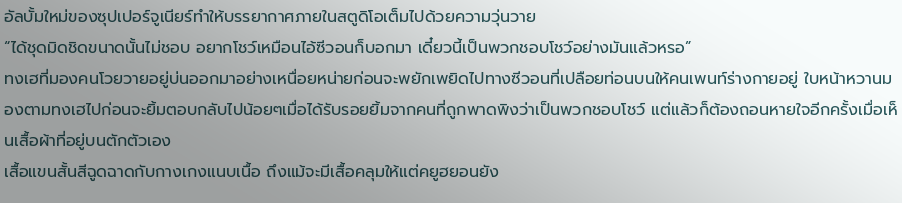อัลบั้มใหม่ของซุปเปอร์จูเนียร์ทำให้บรรยากาศภายในสตูดิโอเต็มไปด้วยความวุ่นวาย
“ได้ชุดมิดชิดขนาดนั้นไม่ชอบ อยากโชว์เหมือนไอ้ซีวอนก็บอกมา เดี๋ยวนี้เป็นพวกชอบโชว์อย่างมันแล้วหรอ”
ทงเฮที่มองคนโวยวายอยู่บ่นออกมาอย่างเหนื่อยหน่ายก่อนจะพยักเพยิดไปทางซีวอนที่เปลือยท่อนบนให้คนเพนท์ร่างกายอยู่ ใบหน้าหวานมองตามทงเฮไปก่อนจะยิ้มตอบกลับไปน้อยๆเมื่อได้รับรอยยิ้มจากคนที่ถูกพาดพิงว่าเป็นพวกชอบโชว์ แต่แล้วก็ต้องถอนหายใจอีกครั้งเมื่อเห็นเสื้อผ้าที่อยู่บนตักตัวเอง
เสื้อแขนสั้นสีฉูดฉาดกับกางเกงแนบเนื้อ ถึงแม้จะมีเสื้อคลุมให้แต่คยูฮยอนยัง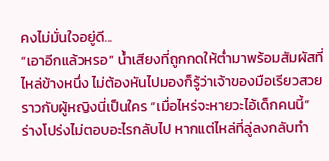คงไม่มั่นใจอยู่ดี...
“เอาอีกแล้วหรอ” น้ำเสียงที่ถูกกดให้ต่ำมาพร้อมสัมผัสที่ไหล่ข้างหนึ่ง ไม่ต้องหันไปมองก็รู้ว่าเจ้าของมือเรียวสวยราวกับผู้หญิงนี่เป็นใคร “เมื่อไหร่จะหายวะไอ้เด็กคนนี้”
ร่างโปร่งไม่ตอบอะไรกลับไป หากแต่ไหล่ที่ลู่ลงกลับทำ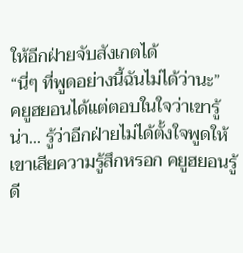ให้อีกฝ่ายจับสังเกตได้
“นี่ๆ ที่พูดอย่างนี้ฉันไม่ได้ว่านะ”
คยูฮยอนได้แต่ตอบในใจว่าเขารู้น่า... รู้ว่าอีกฝ่ายไม่ได้ตั้งใจพูดให้เขาเสียความรู้สึกหรอก คยูฮยอนรู้ดี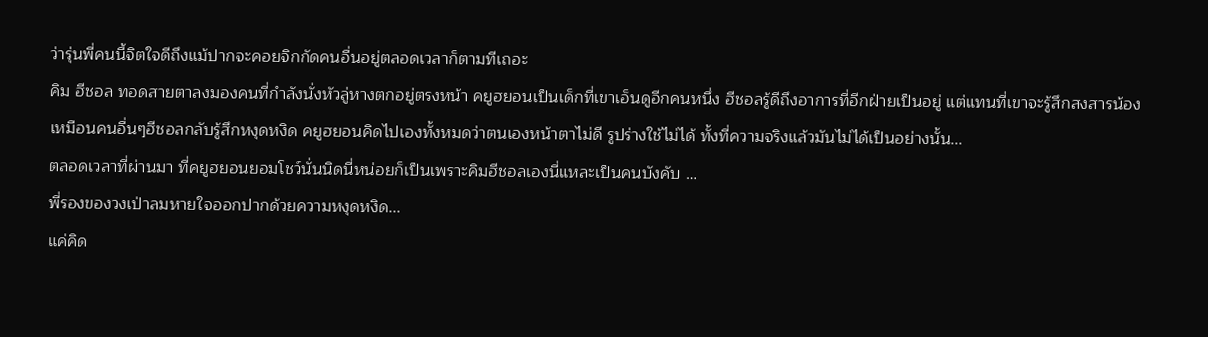ว่ารุ่นพี่คนนี้จิตใจดีถึงแม้ปากจะคอยจิกกัดคนอื่นอยู่ตลอดเวลาก็ตามทีเถอะ
คิม ฮีชอล ทอดสายตาลงมองคนที่กำลังนั่งหัวลู่หางตกอยู่ตรงหน้า คยูฮยอนเป็นเด็กที่เขาเอ็นดูอีกคนหนึ่ง ฮีชอลรู้ดีถึงอาการที่อีกฝ่ายเป็นอยู่ แต่แทนที่เขาจะรู้สึกสงสารน้องเหมือนคนอื่นๆฮีชอลกลับรู้สึกหงุดหงิด คยูฮยอนคิดไปเองทั้งหมดว่าตนเองหน้าตาไม่ดี รูปร่างใช้ไม่ได้ ทั้งที่ความจริงแล้วมันไม่ได้เป็นอย่างนั้น...
ตลอดเวลาที่ผ่านมา ที่คยูฮยอนยอมโชว์นั่นนิดนี่หน่อยก็เป็นเพราะคิมฮีชอลเองนี่แหละเป็นคนบังคับ …
พี่รองของวงเป่าลมหายใจออกปากด้วยความหงุดหงิด...
แค่คิด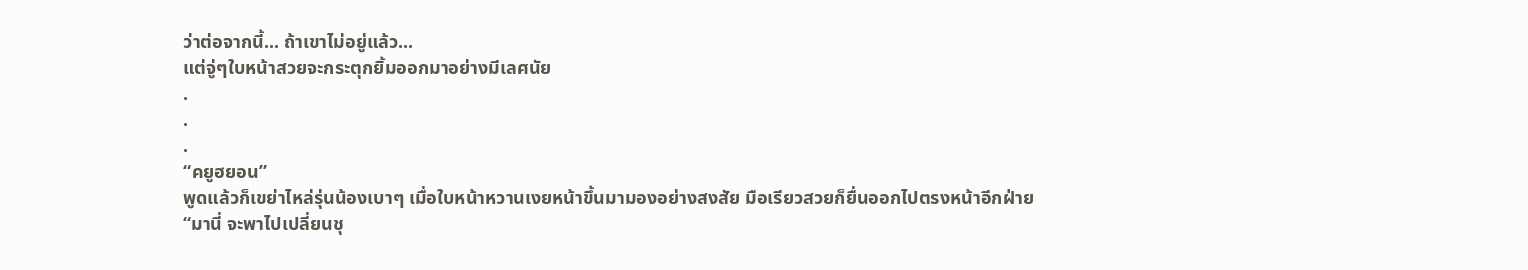ว่าต่อจากนี้... ถ้าเขาไม่อยู่แล้ว...
แต่จู่ๆใบหน้าสวยจะกระตุกยิ้มออกมาอย่างมีเลศนัย
.
.
.
“คยูฮยอน”
พูดแล้วก็เขย่าไหล่รุ่นน้องเบาๆ เมื่อใบหน้าหวานเงยหน้าขึ้นมามองอย่างสงสัย มือเรียวสวยก็ยื่นออกไปตรงหน้าอีกฝ่าย
“มานี่ จะพาไปเปลี่ยนชุ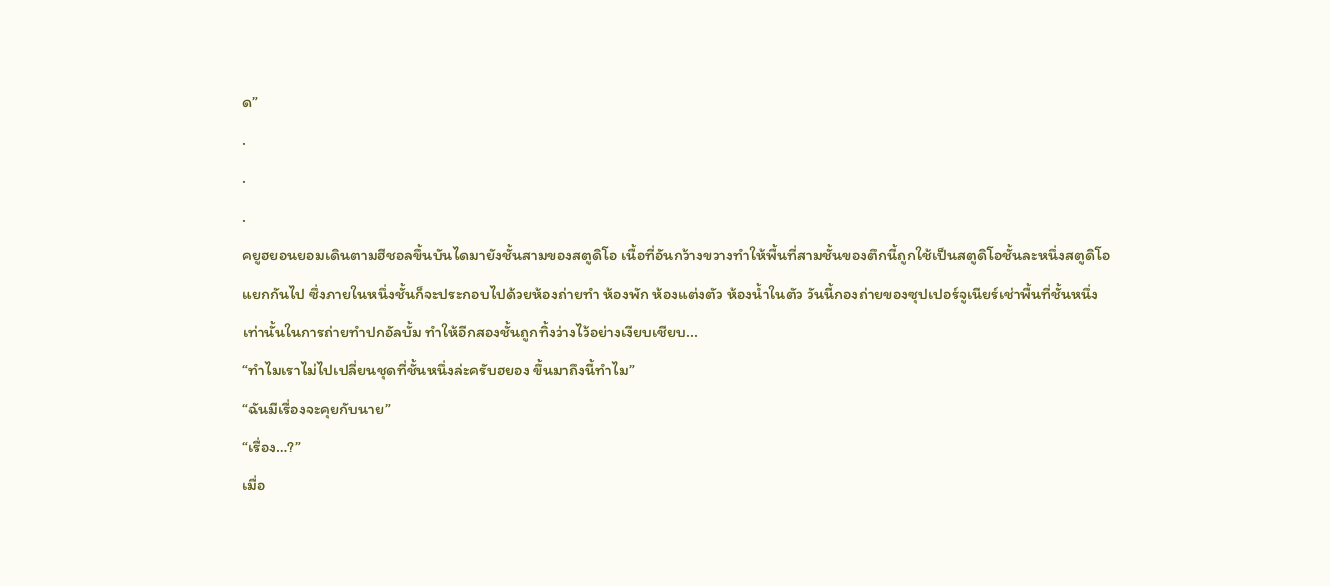ด”
.
.
.
คยูฮยอนยอมเดินตามฮีชอลขึ้นบันไดมายังชั้นสามของสตูดิโอ เนื้อที่อันกว้างขวางทำให้พื้นที่สามชั้นของตึกนี้ถูกใช้เป็นสตูดิโอชั้นละหนึ่งสตูดิโอแยกกันไป ซึ่งภายในหนึ่งชั้นก็จะประกอบไปด้วยห้องถ่ายทำ ห้องพัก ห้องแต่งตัว ห้องน้ำในตัว วันนี้กองถ่ายของซุปเปอร์จูเนียร์เช่าพื้นที่ชั้นหนึ่งเท่านั้นในการถ่ายทำปกอัลบั้ม ทำให้อีกสองชั้นถูกทิ้งว่างไว้อย่างเงียบเชียบ...
“ทำไมเราไม่ไปเปลี่ยนชุดที่ชั้นหนึ่งล่ะครับฮยอง ขึ้นมาถึงนี้ทำไม”
“ฉันมีเรื่องจะคุยกับนาย”
“เรื่อง…?”
เมื่อ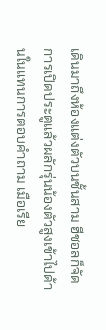เดินมาถึงห้องแต่งตัวบนชั้นสาม ฮีชอลก็จัดการเปิดประตูแล้วผลักรุ่นน้องตัวสูงเข้าไปด้านในแทนการตอบคำถาม เมือเรีย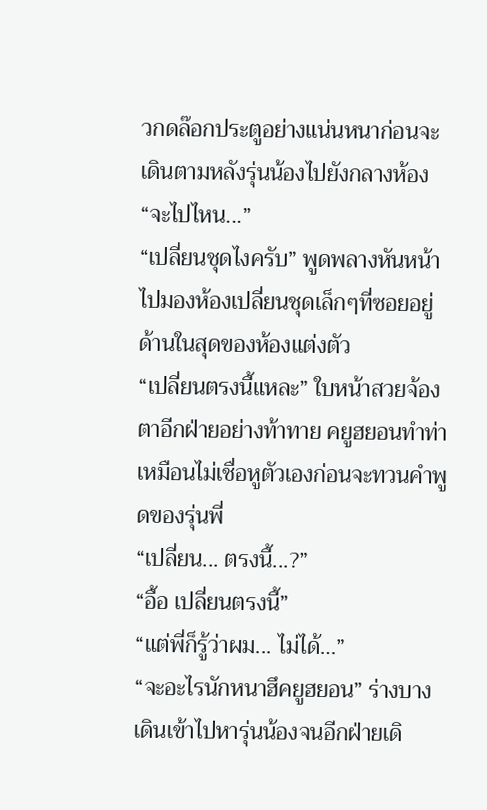วกดล๊อกประตูอย่างแน่นหนาก่อนจะเดินตามหลังรุ่นน้องไปยังกลางห้อง
“จะไปไหน...”
“เปลี่ยนชุดไงครับ” พูดพลางหันหน้าไปมองห้องเปลี่ยนชุดเล็กๆที่ซอยอยู่ด้านในสุดของห้องแต่งตัว
“เปลี่ยนตรงนี้แหละ” ใบหน้าสวยจ้องตาอีกฝ่ายอย่างท้าทาย คยูฮยอนทำท่าเหมือนไม่เชื่อหูตัวเองก่อนจะทวนคำพูดของรุ่นพี่
“เปลี่ยน... ตรงนี้...?”
“อื้อ เปลี่ยนตรงนี้”
“แต่พี่ก็รู้ว่าผม... ไม่ได้…”
“จะอะไรนักหนาฮึคยูฮยอน” ร่างบางเดินเข้าไปหารุ่นน้องจนอีกฝ่ายเดิ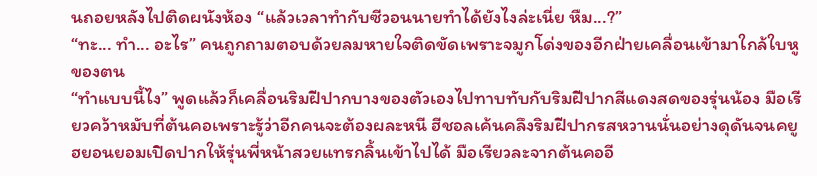นถอยหลังไปติดผนังห้อง “แล้วเวลาทำกับซีวอนนายทำได้ยังไงล่ะเนี่ย หืม...?”
“ทะ... ทำ... อะไร” คนถูกถามตอบด้วยลมหายใจติดขัดเพราะจมูกโด่งของอีกฝ่ายเคลื่อนเข้ามาใกล้ใบหูของตน
“ทำแบบนี้ไง” พูดแล้วก็เคลื่อนริมฝีปากบางของตัวเองไปทาบทับกับริมฝีปากสีแดงสดของรุ่นน้อง มือเรียวคว้าหมับที่ต้นคอเพราะรู้ว่าอีกคนจะต้องผละหนี ฮีชอลเค้นคลึงริมฝีปากรสหวานนั่นอย่างดุดันจนคยูฮยอนยอมเปิดปากให้รุ่นพี่หน้าสวยแทรกลิ้นเข้าไปได้ มือเรียวละจากต้นคออี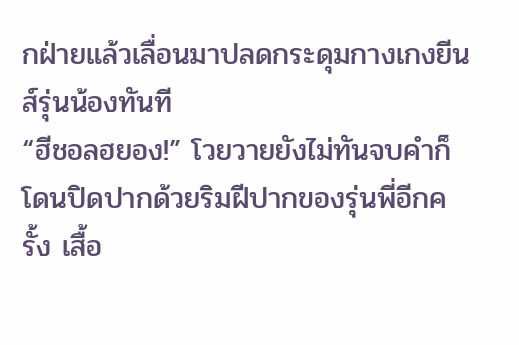กฝ่ายแล้วเลื่อนมาปลดกระดุมกางเกงยีนส์รุ่นน้องทันที
“ฮีชอลฮยอง!” โวยวายยังไม่ทันจบคำก็โดนปิดปากด้วยริมฝีปากของรุ่นพี่อีกครั้ง เสื้อ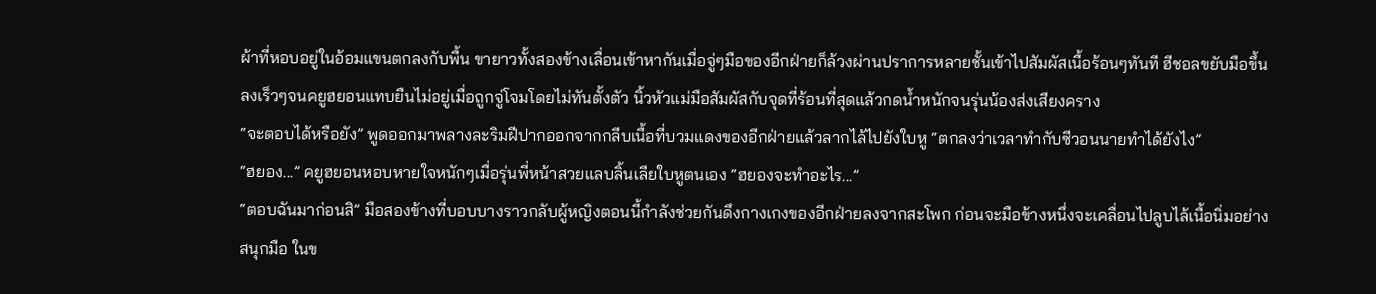ผ้าที่หอบอยู่ในอ้อมแขนตกลงกับพื้น ขายาวทั้งสองข้างเลื่อนเข้าหากันเมื่อจู่ๆมือของอีกฝ่ายก็ล้วงผ่านปราการหลายชั้นเข้าไปสัมผัสเนื้อร้อนๆทันที ฮีชอลขยับมือขึ้นลงเร็วๆจนคยูฮยอนแทบยืนไม่อยู่เมื่อถูกจู่โจมโดยไม่ทันตั้งตัว นิ้วหัวแม่มือสัมผัสกับจุดที่ร้อนที่สุดแล้วกดน้ำหนักจนรุ่นน้องส่งเสียงคราง
“จะตอบได้หรือยัง” พูดออกมาพลางละริมฝีปากออกจากกลีบเนื้อที่บวมแดงของอีกฝ่ายแล้วลากไล้ไปยังใบหู “ตกลงว่าเวลาทำกับซีวอนนายทำได้ยังไง”
“ฮยอง...” คยูฮยอนหอบหายใจหนักๆเมื่อรุ่นพี่หน้าสวยแลบลิ้นเลียใบหูตนเอง “ฮยองจะทำอะไร...”
“ตอบฉันมาก่อนสิ” มือสองข้างที่บอบบางราวกลับผู้หญิงตอนนี้กำลังช่วยกันดึงกางเกงของอีกฝ่ายลงจากสะโพก ก่อนจะมือข้างหนึ่งจะเคลื่อนไปลูบไล้เนื้อนิ่มอย่างสนุกมือ ในข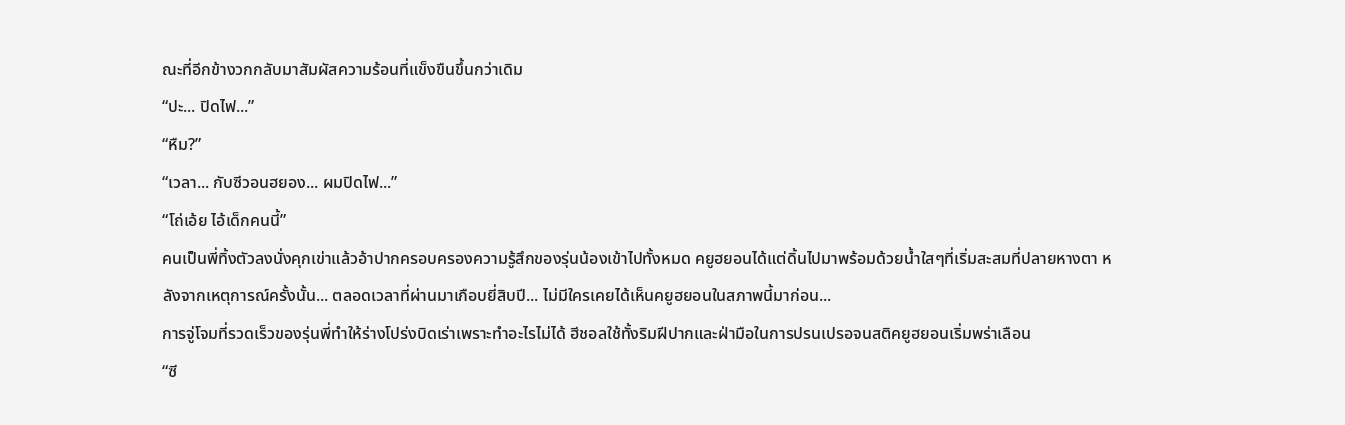ณะที่อีกข้างวกกลับมาสัมผัสความร้อนที่แข็งขืนขึ้นกว่าเดิม
“ปะ... ปิดไฟ...”
“หืม?”
“เวลา... กับซีวอนฮยอง... ผมปิดไฟ...”
“โถ่เอ้ย ไอ้เด็กคนนี้”
คนเป็นพี่ทิ้งตัวลงนั่งคุกเข่าแล้วอ้าปากครอบครองความรู้สึกของรุ่นน้องเข้าไปทั้งหมด คยูฮยอนได้แต่ดิ้นไปมาพร้อมด้วยน้ำใสๆที่เริ่มสะสมที่ปลายหางตา หลังจากเหตุการณ์ครั้งนั้น... ตลอดเวลาที่ผ่านมาเกือบยี่สิบปี... ไม่มีใครเคยได้เห็นคยูฮยอนในสภาพนี้มาก่อน...
การจู่โจมที่รวดเร็วของรุ่นพี่ทำให้ร่างโปร่งบิดเร่าเพราะทำอะไรไม่ได้ ฮีชอลใช้ทั้งริมฝีปากและฝ่ามือในการปรนเปรอจนสติคยูฮยอนเริ่มพร่าเลือน
“ซี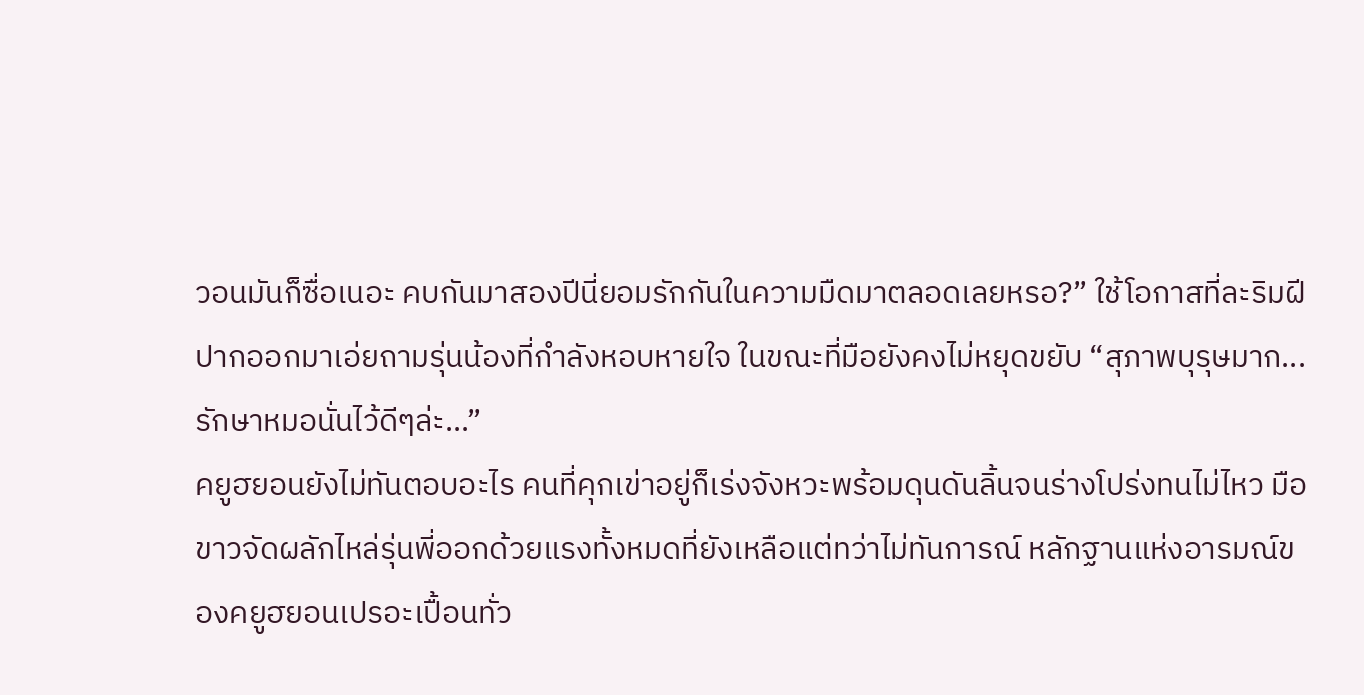วอนมันก็ซื่อเนอะ คบกันมาสองปีนี่ยอมรักกันในความมืดมาตลอดเลยหรอ?” ใช้โอกาสที่ละริมฝีปากออกมาเอ่ยถามรุ่นน้องที่กำลังหอบหายใจ ในขณะที่มือยังคงไม่หยุดขยับ “สุภาพบุรุษมาก... รักษาหมอนั่นไว้ดีๆล่ะ...”
คยูฮยอนยังไม่ทันตอบอะไร คนที่คุกเข่าอยู่ก็เร่งจังหวะพร้อมดุนดันลิ้นจนร่างโปร่งทนไม่ไหว มือขาวจัดผลักไหล่รุ่นพี่ออกด้วยแรงทั้งหมดที่ยังเหลือแต่ทว่าไม่ทันการณ์ หลักฐานแห่งอารมณ์ของคยูฮยอนเปรอะเปื้อนทั่ว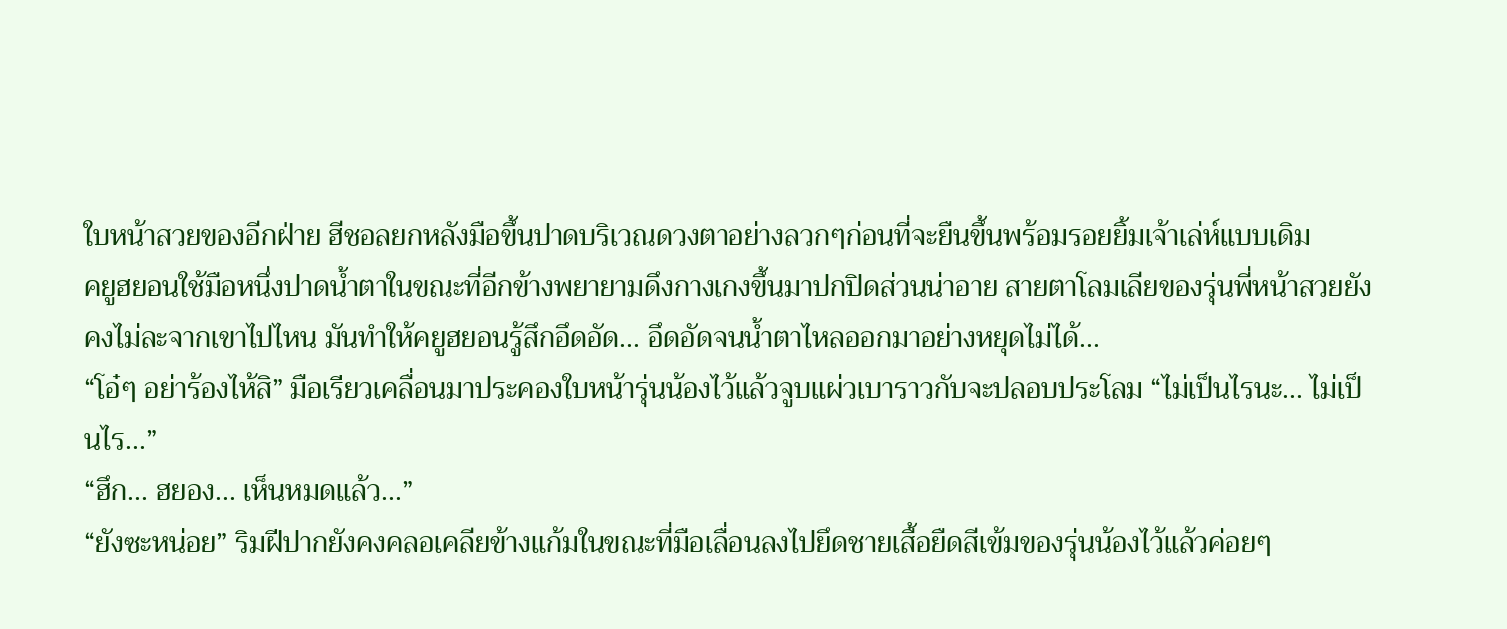ใบหน้าสวยของอีกฝ่าย ฮีชอลยกหลังมือขึ้นปาดบริเวณดวงตาอย่างลวกๆก่อนที่จะยืนขึ้นพร้อมรอยยิ้มเจ้าเล่ห์แบบเดิม
คยูฮยอนใช้มือหนึ่งปาดน้ำตาในขณะที่อีกข้างพยายามดึงกางเกงขึ้นมาปกปิดส่วนน่าอาย สายตาโลมเลียของรุ่นพี่หน้าสวยยังคงไม่ละจากเขาไปไหน มันทำให้คยูฮยอนรู้สึกอึดอัด... อึดอัดจนน้ำตาไหลออกมาอย่างหยุดไม่ได้...
“โอ๋ๆ อย่าร้องไห้สิ” มือเรียวเคลื่อนมาประคองใบหน้ารุ่นน้องไว้แล้วจูบแผ่วเบาราวกับจะปลอบประโลม “ไม่เป็นไรนะ... ไม่เป็นไร...”
“ฮึก... ฮยอง... เห็นหมดแล้ว...”
“ยังซะหน่อย” ริมฝีปากยังคงคลอเคลียข้างแก้มในขณะที่มือเลื่อนลงไปยึดชายเสื้อยืดสีเข้มของรุ่นน้องไว้แล้วค่อยๆ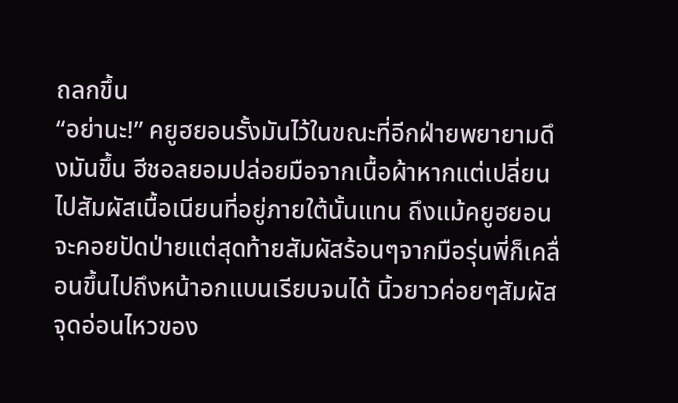ถลกขึ้น
“อย่านะ!” คยูฮยอนรั้งมันไว้ในขณะที่อีกฝ่ายพยายามดึงมันขึ้น ฮีชอลยอมปล่อยมือจากเนื้อผ้าหากแต่เปลี่ยนไปสัมผัสเนื้อเนียนที่อยู่ภายใต้นั้นแทน ถึงแม้คยูฮยอนจะคอยปัดป่ายแต่สุดท้ายสัมผัสร้อนๆจากมือรุ่นพี่ก็เคลื่อนขึ้นไปถึงหน้าอกแบนเรียบจนได้ นิ้วยาวค่อยๆสัมผัสจุดอ่อนไหวของ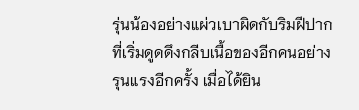รุ่นน้องอย่างแผ่วเบาผิดกับริมฝีปากที่เริ่มดูดดึงกลีบเนื้อของอีกคนอย่างรุนแรงอีกครั้ง เมื่อได้ยิน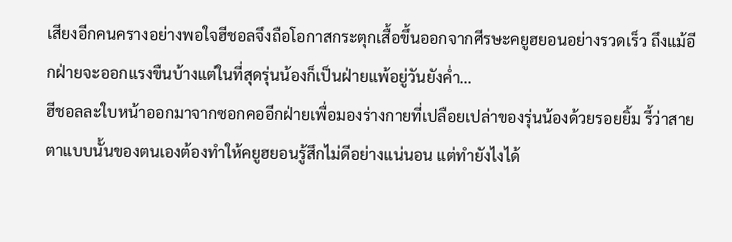เสียงอีกคนครางอย่างพอใจฮีชอลจึงถือโอกาสกระตุกเสื้อขึ้นออกจากศีรษะคยูฮยอนอย่างรวดเร็ว ถึงแม้อีกฝ่ายจะออกแรงขืนบ้างแต่ในที่สุดรุ่นน้องก็เป็นฝ่ายแพ้อยู่วันยังค่ำ...
ฮีชอลละใบหน้าออกมาจากซอกคออีกฝ่ายเพื่อมองร่างกายที่เปลือยเปล่าของรุ่นน้องด้วยรอยยิ้ม รี้ว่าสายตาแบบนั้นของตนเองต้องทำให้คยูฮยอนรู้สึกไม่ดีอย่างแน่นอน แต่ทำยังไงได้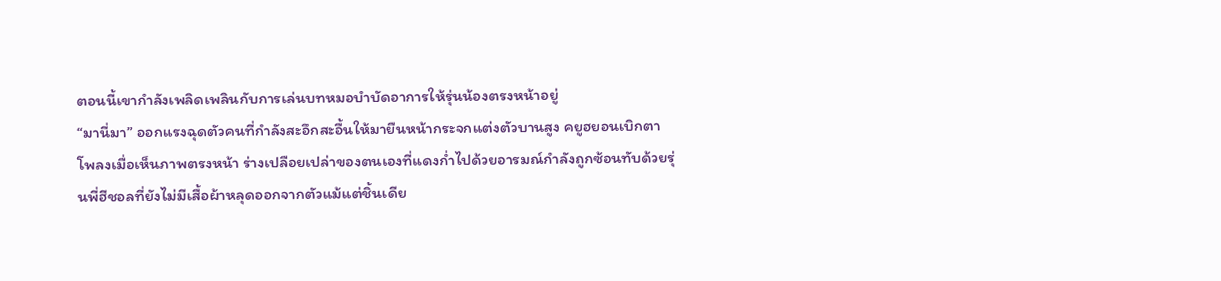ตอนนี้เขากำลังเพลิดเพลินกับการเล่นบทหมอบำบัดอาการให้รุ่นน้องตรงหน้าอยู่
“มานี่มา” ออกแรงฉุดตัวคนที่กำลังสะอึกสะอื้นให้มายืนหน้ากระจกแต่งตัวบานสูง คยูฮยอนเบิกตาโพลงเมื่อเห็นภาพตรงหน้า ร่างเปลือยเปล่าของตนเองที่แดงก่ำไปด้วยอารมณ์กำลังถูกซ้อนทับด้วยรุ่นพี่ฮีชอลที่ยังไม่มีเสื้อผ้าหลุดออกจากตัวแม้แต่ชิ้นเดีย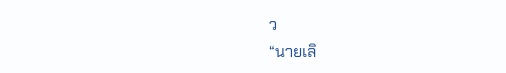ว
“นายเลิ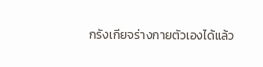กรังเกียจร่างกายตัวเองได้แล้ว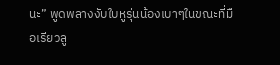นะ” พูดพลางงับใบหูรุ่นน้องเบาๆในขณะที่มือเรียวลู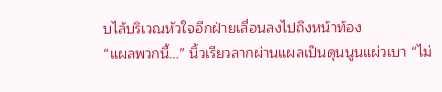บไล้บริเวณหัวใจอีกฝ่ายเลื่อนลงไปถึงหน้าท้อง
“แผลพวกนี้…” นิ้วเรียวลากผ่านแผลเป็นดุนนูนแผ่วเบา “ไม่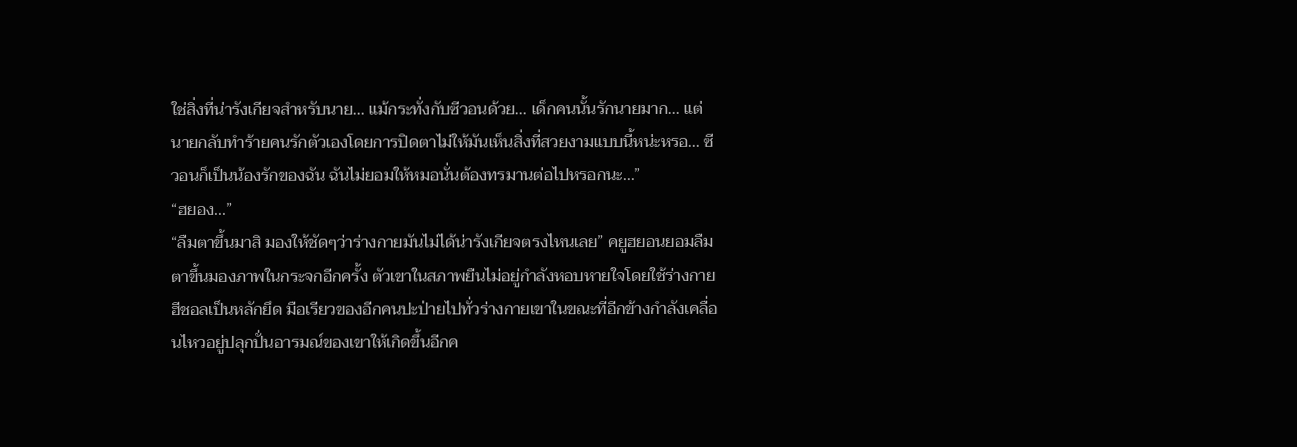ใช่สิ่งที่น่ารังเกียจสำหรับนาย... แม้กระทั่งกับซีวอนด้วย... เด็กคนนั้นรักนายมาก... แต่นายกลับทำร้ายคนรักตัวเองโดยการปิดตาไม่ให้มันเห็นสิ่งที่สวยงามแบบนี้หน่ะหรอ... ซีวอนก็เป็นน้องรักของฉัน ฉันไม่ยอมให้หมอนั่นต้องทรมานต่อไปหรอกนะ...”
“ฮยอง...”
“ลืมตาขึ้นมาสิ มองให้ชัดๆว่าร่างกายมันไม่ได้น่ารังเกียจตรงไหนเลย” คยูฮยอนยอมลืมตาขึ้นมองภาพในกระจกอีกครั้ง ตัวเขาในสภาพยืนไม่อยู่กำลังหอบหายใจโดยใช้ร่างกายฮีชอลเป็นหลักยึด มือเรียวของอีกคนปะป่ายไปทั่วร่างกายเขาในขณะที่อีกข้างกำลังเคลื่อนไหวอยู่ปลุกปั่นอารมณ์ของเขาให้เกิดขึ้นอีกค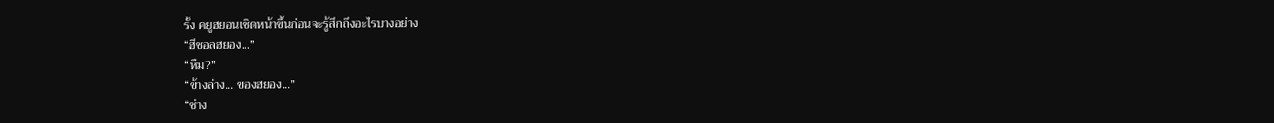รั้ง คยูฮยอนเชิดหน้าขึ้นก่อนจะรู้สึกถึงอะไรบางอย่าง
“ฮีชอลฮยอง...”
“หืม?”
“ข้างล่าง... ของฮยอง...”
“ช่าง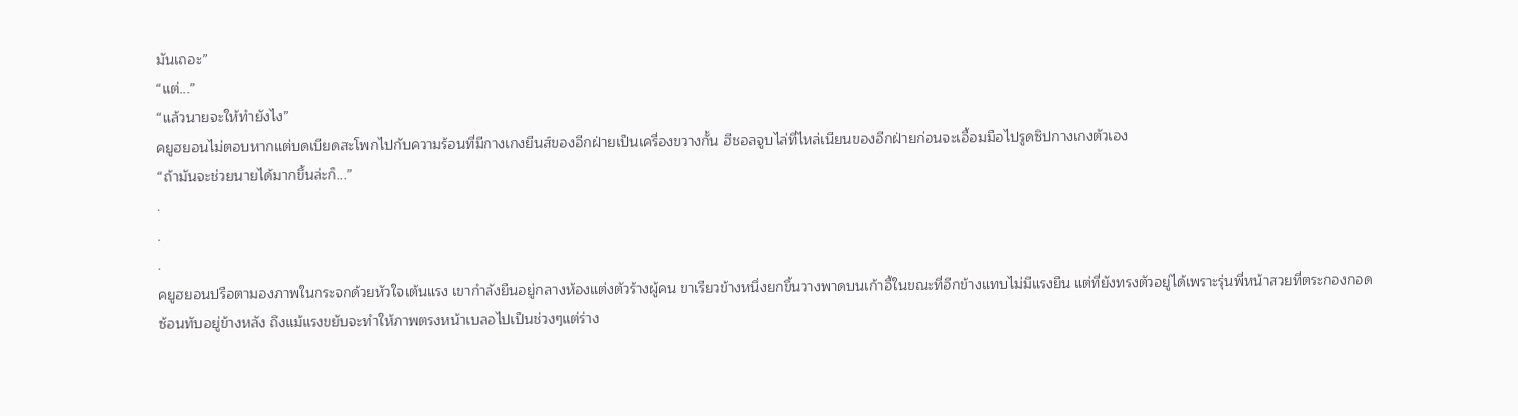มันเถอะ”
“แต่...”
“แล้วนายจะให้ทำยังไง”
คยูฮยอนไม่ตอบหากแต่บดเบียดสะโพกไปกับความร้อนที่มีกางเกงยีนส์ของอีกฝ่ายเป็นเครื่องขวางกั้น ฮีชอลจูบไล่ที่ไหล่เนียนของอีกฝ่ายก่อนจะเอื้อมมือไปรูดซิปกางเกงตัวเอง
“ถ้ามันจะช่วยนายได้มากขึ้นล่ะก็...”
.
.
.
คยูฮยอนปรือตามองภาพในกระจกด้วยหัวใจเต้นแรง เขากำลังยืนอยู่กลางห้องแต่งตัวร้างผู้คน ขาเรียวข้างหนึ่งยกขึ้นวางพาดบนเก้าอี้ในขณะที่อีกข้างแทบไม่มีแรงยืน แต่ที่ยังทรงตัวอยู่ได้เพราะรุ่นพี่หน้าสวยที่ตระกองกอดซ้อนทับอยู่ข้างหลัง ถึงแม้แรงขยับจะทำให้ภาพตรงหน้าเบลอไปเป็นช่วงๆแต่ร่าง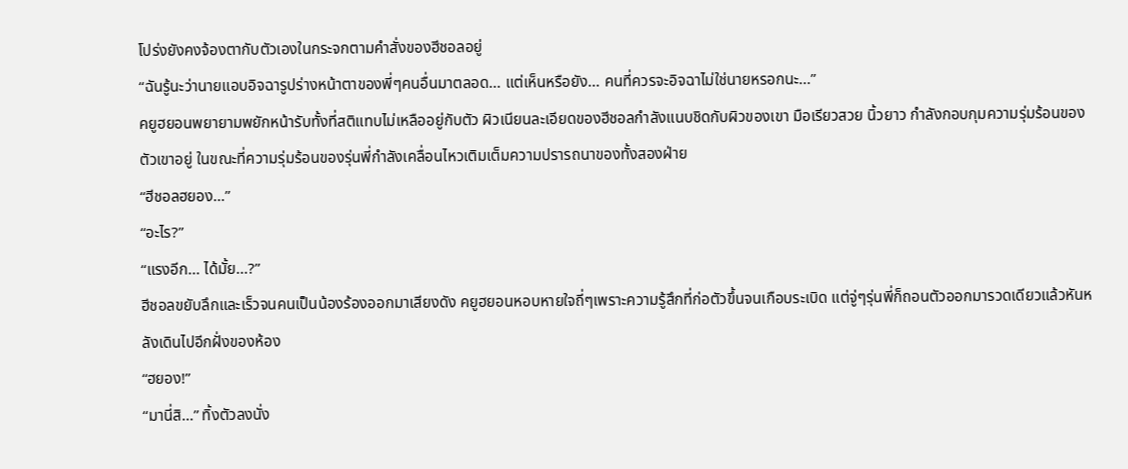โปร่งยังคงจ้องตากับตัวเองในกระจกตามคำสั่งของฮีชอลอยู่
“ฉันรู้นะว่านายแอบอิจฉารูปร่างหน้าตาของพี่ๆคนอื่นมาตลอด... แต่เห็นหรือยัง... คนที่ควรจะอิจฉาไม่ใช่นายหรอกนะ...”
คยูฮยอนพยายามพยักหน้ารับทั้งที่สติแทบไม่เหลืออยู่กับตัว ผิวเนียนละเอียดของฮีชอลกำลังแนบชิดกับผิวของเขา มือเรียวสวย นิ้วยาว กำลังกอบกุมความรุ่มร้อนของตัวเขาอยู่ ในขณะที่ความรุ่มร้อนของรุ่นพี่กำลังเคลื่อนไหวเติมเต็มความปรารถนาของทั้งสองฝ่าย
“ฮีชอลฮยอง…”
“อะไร?”
“แรงอีก... ได้มั้ย...?”
ฮีชอลขยับลึกและเร็วจนคนเป็นน้องร้องออกมาเสียงดัง คยูฮยอนหอบหายใจถี่ๆเพราะความรู้สึกที่ก่อตัวขึ้นจนเกือบระเบิด แต่จู่ๆรุ่นพี่ก็ถอนตัวออกมารวดเดียวแล้วหันหลังเดินไปอีกฝั่งของห้อง
“ฮยอง!”
“มานี่สิ…” ทิ้งตัวลงนั่ง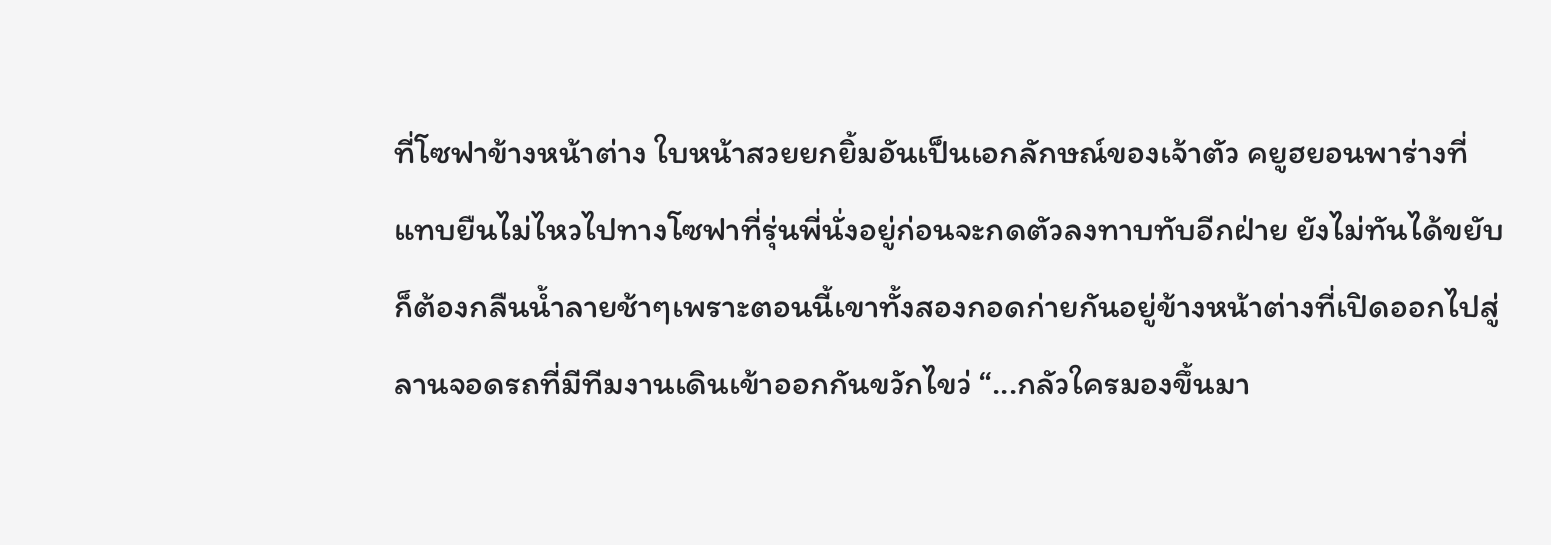ที่โซฟาข้างหน้าต่าง ใบหน้าสวยยกยิ้มอันเป็นเอกลักษณ์ของเจ้าตัว คยูฮยอนพาร่างที่แทบยืนไม่ไหวไปทางโซฟาที่รุ่นพี่นั่งอยู่ก่อนจะกดตัวลงทาบทับอีกฝ่าย ยังไม่ทันได้ขยับก็ต้องกลืนน้ำลายช้าๆเพราะตอนนี้เขาทั้งสองกอดก่ายกันอยู่ข้างหน้าต่างที่เปิดออกไปสู่ลานจอดรถที่มีทีมงานเดินเข้าออกกันขวักไขว่ “...กลัวใครมองขึ้นมา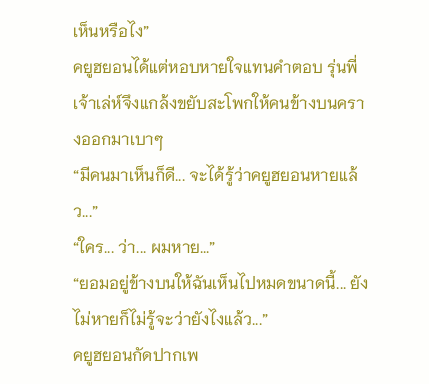เห็นหรือไง”
คยูฮยอนได้แต่หอบหายใจแทนคำตอบ รุ่นพี่เจ้าเล่ห์จึงแกล้งขยับสะโพกให้คนข้างบนครางออกมาเบาๆ
“มีคนมาเห็นก็ดี... จะได้รู้ว่าคยูฮยอนหายแล้ว...”
“ใคร... ว่า... ผมหาย...”
“ยอมอยู่ข้างบนให้ฉันเห็นไปหมดขนาดนี้... ยังไม่หายก็ไม่รู้จะว่ายังไงแล้ว...”
คยูฮยอนกัดปากเพ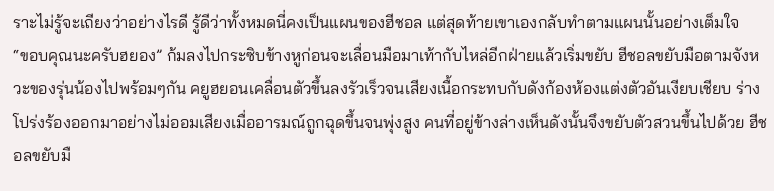ราะไม่รู้จะเถียงว่าอย่างไรดี รู้ดีว่าทั้งหมดนี่คงเป็นแผนของฮีชอล แต่สุดท้ายเขาเองกลับทำตามแผนนั้นอย่างเต็มใจ
“ขอบคุณนะครับฮยอง” ก้มลงไปกระซิบข้างหูก่อนจะเลื่อนมือมาเท้ากับไหล่อีกฝ่ายแล้วเริ่มขยับ ฮีชอลขยับมือตามจังหวะของรุ่นน้องไปพร้อมๆกัน คยูฮยอนเคลื่อนตัวขึ้นลงรัวเร็วจนเสียงเนื้อกระทบกับดังก้องห้องแต่งตัวอันเงียบเชียบ ร่างโปร่งร้องออกมาอย่างไม่ออมเสียงเมื่ออารมณ์ถูกฉุดขึ้นจนพุ่งสูง คนที่อยู่ข้างล่างเห็นดังนั้นจึงขยับตัวสวนขึ้นไปด้วย ฮีชอลขยับมื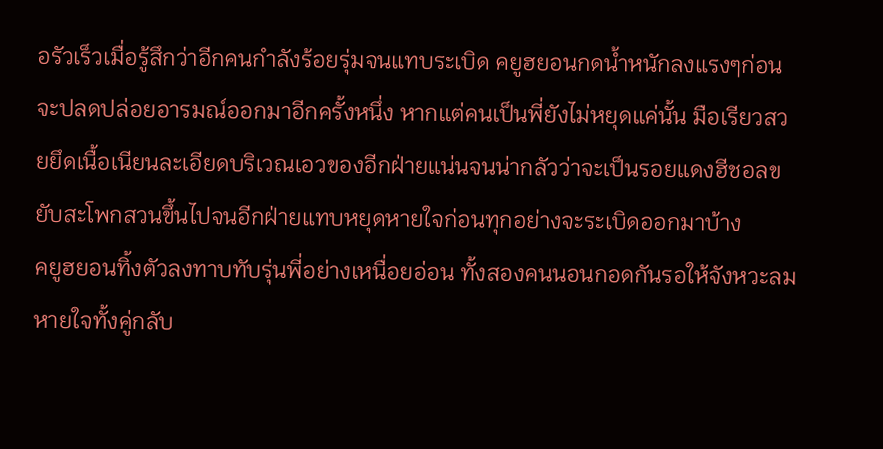อรัวเร็วเมื่อรู้สึกว่าอีกคนกำลังร้อยรุ่มจนแทบระเบิด คยูฮยอนกดน้ำหนักลงแรงๆก่อนจะปลดปล่อยอารมณ์ออกมาอีกครั้งหนึ่ง หากแต่คนเป็นพี่ยังไม่หยุดแค่นั้น มือเรียวสวยยึดเนื้อเนียนละเอียดบริเวณเอวของอีกฝ่ายแน่นจนน่ากลัวว่าจะเป็นรอยแดงฮีชอลขยับสะโพกสวนขึ้นไปจนอีกฝ่ายแทบหยุดหายใจก่อนทุกอย่างจะระเบิดออกมาบ้าง
คยูฮยอนทิ้งตัวลงทาบทับรุ่นพี่อย่างเหนื่อยอ่อน ทั้งสองคนนอนกอดกันรอให้จังหวะลมหายใจทั้งคู่กลับ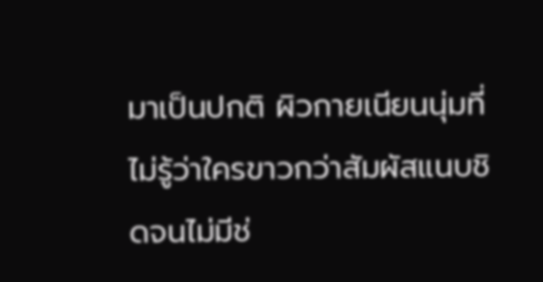มาเป็นปกติ ผิวกายเนียนนุ่มที่ไม่รู้ว่าใครขาวกว่าสัมผัสแนบชิดจนไม่มีช่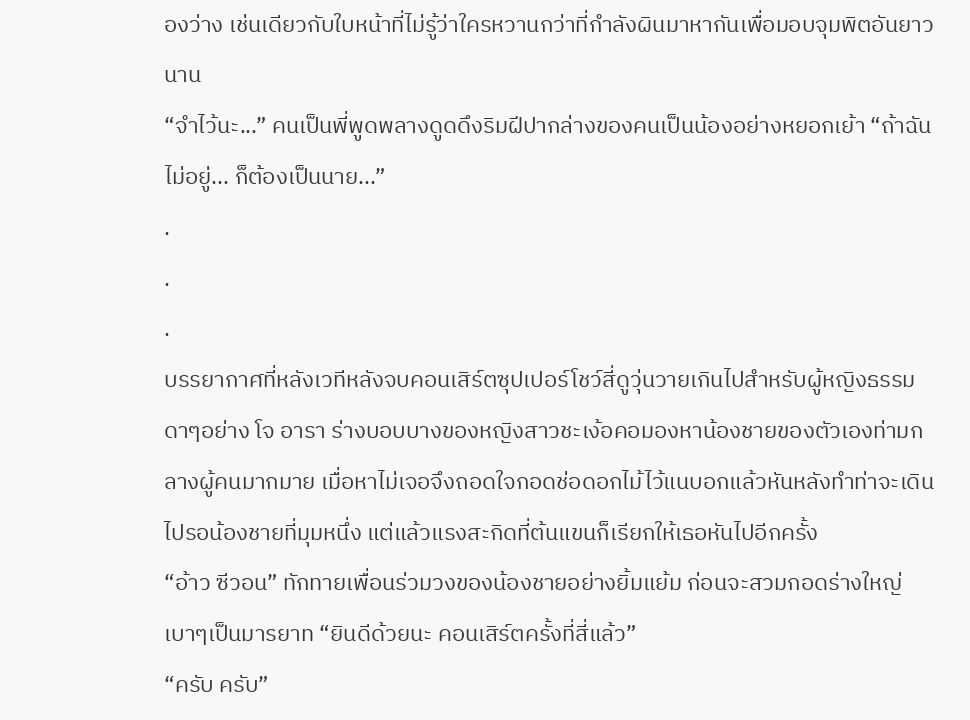องว่าง เช่นเดียวกับใบหน้าที่ไม่รู้ว่าใครหวานกว่าที่กำลังผินมาหากันเพื่อมอบจุมพิตอันยาวนาน
“จำไว้นะ...” คนเป็นพี่พูดพลางดูดดึงริมฝีปากล่างของคนเป็นน้องอย่างหยอกเย้า “ถ้าฉันไม่อยู่... ก็ต้องเป็นนาย...”
.
.
.
บรรยากาศที่หลังเวทีหลังจบคอนเสิร์ตซุปเปอร์โชว์สี่ดูวุ่นวายเกินไปสำหรับผู้หญิงธรรมดาๆอย่าง โจ อารา ร่างบอบบางของหญิงสาวชะเง้อคอมองหาน้องชายของตัวเองท่ามกลางผู้คนมากมาย เมื่อหาไม่เจอจึงถอดใจกอดช่อดอกไม้ไว้แนบอกแล้วหันหลังทำท่าจะเดินไปรอน้องชายที่มุมหนึ่ง แต่แล้วแรงสะกิดที่ต้นแขนก็เรียกให้เธอหันไปอีกครั้ง
“อ้าว ซีวอน” ทักทายเพื่อนร่วมวงของน้องชายอย่างยิ้มแย้ม ก่อนจะสวมกอดร่างใหญ่เบาๆเป็นมารยาท “ยินดีด้วยนะ คอนเสิร์ตครั้งที่สี่แล้ว”
“ครับ ครับ”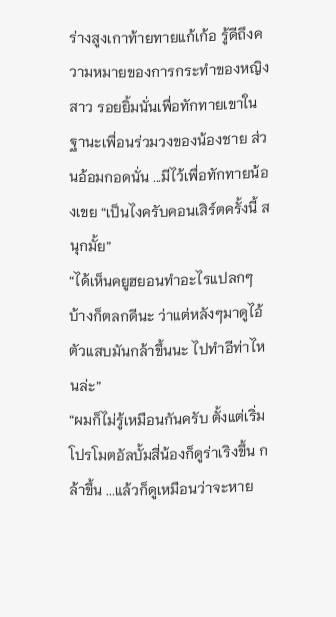ร่างสูงเกาท้ายทายแก้เก้อ รู้ดีถึงความหมายของการกระทำของหญิงสาว รอยยิ้มนั่นเพื่อทักทายเขาในฐานะเพื่อนร่วมวงของน้องชาย ส่วนอ้อมกอดนั่น ...มีไว้เพื่อทักทายน้องเขย “เป็นไงครับคอนเสิร์ตครั้งนี้ สนุกมั้ย”
“ได้เห็นคยูฮยอนทำอะไรแปลกๆบ้างก็ตลกดีนะ ว่าแต่หลังๆมาดูไอ้ตัวแสบมันกล้าขึ้นนะ ไปทำอีท่าไหนล่ะ”
“ผมก็ไม่รู้เหมือนกันครับ ตั้งแต่เริ่มโปรโมตอัลบั้มสี่น้องก็ดูร่าเริงขึ้น กล้าขึ้น ...แล้วก็ดูเหมือนว่าจะหาย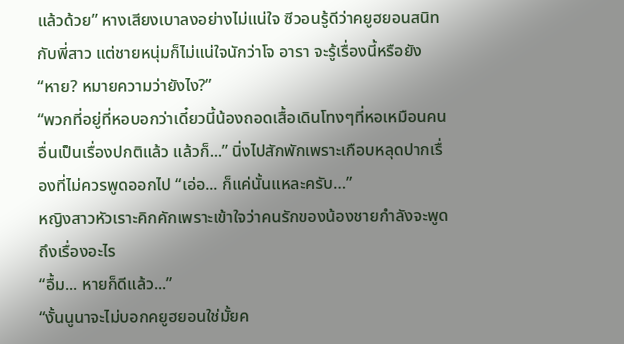แล้วด้วย” หางเสียงเบาลงอย่างไม่แน่ใจ ซีวอนรู้ดีว่าคยูฮยอนสนิทกับพี่สาว แต่ชายหนุ่มก็ไม่แน่ใจนักว่าโจ อารา จะรู้เรื่องนี้หรือยัง
“หาย? หมายความว่ายังไง?”
“พวกที่อยู่ที่หอบอกว่าเดี๋ยวนี้น้องถอดเสื้อเดินโทงๆที่หอเหมือนคนอื่นเป็นเรื่องปกติแล้ว แล้วก็...” นิ่งไปสักพักเพราะเกือบหลุดปากเรื่องที่ไม่ควรพูดออกไป “เอ่อ... ก็แค่นั้นแหละครับ…”
หญิงสาวหัวเราะคิกคักเพราะเข้าใจว่าคนรักของน้องชายกำลังจะพูดถึงเรื่องอะไร
“อื้ม... หายก็ดีแล้ว...”
“งั้นนูนาจะไม่บอกคยูฮยอนใช่มั้ยค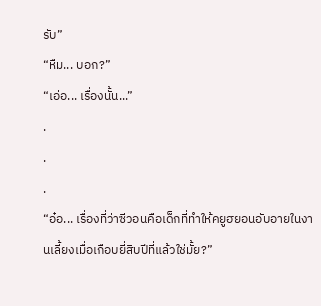รับ”
“หืม... บอก?”
“เอ่อ... เรื่องนั้น...”
.
.
.
“อ๋อ... เรื่องที่ว่าซีวอนคือเด็กที่ทำให้คยูฮยอนอับอายในงานเลี้ยงเมื่อเกือบยี่สิบปีที่แล้วใช่มั้ย?”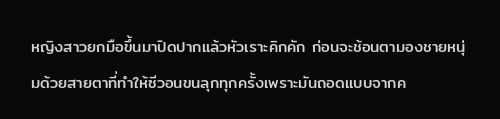หญิงสาวยกมือขึ้นมาปิดปากแล้วหัวเราะคิกคัก ก่อนจะช้อนตามองชายหนุ่มด้วยสายตาที่ทำให้ซีวอนขนลุกทุกครั้งเพราะมันถอดแบบจากค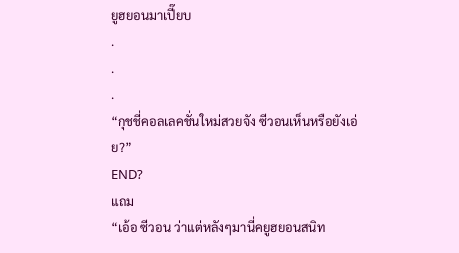ยูฮยอนมาเปี๊ยบ
.
.
.
“กุชชี่คอลเลคชั่นใหม่สวยจัง ซีวอนเห็นหรือยังเอ่ย?”
END?
แถม
“เอ้อ ซีวอน ว่าแต่หลังๆมานี่คยูฮยอนสนิท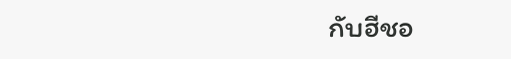กับฮีชอ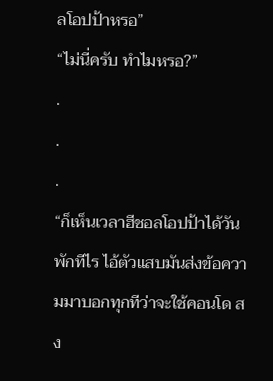ลโอปป้าหรอ”
“ไม่นี่ครับ ทำไมหรอ?”
.
.
.
“ก็เห็นเวลาฮีชอลโอปป้าได้วันพักทีไร ไอ้ตัวแสบมันส่งข้อความมาบอกทุกทีว่าจะใช้คอนโด สง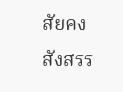สัยคงสังสรร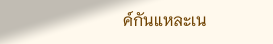ค์กันแหละเน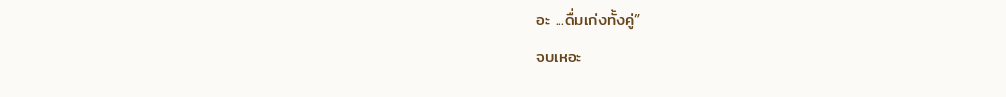อะ ...ดื่มเก่งทั้งคู่”
จบเหอะ